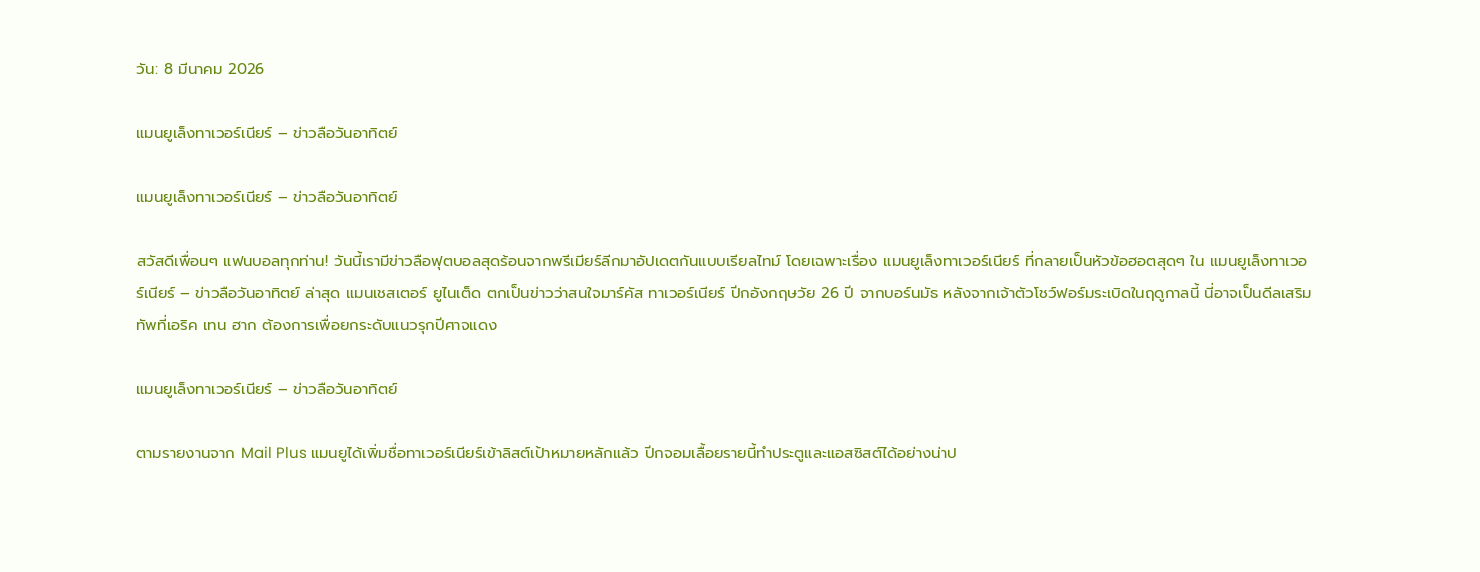วัน: 8 มีนาคม 2026

แมนยูเล็งทาเวอร์เนียร์ – ข่าวลือวันอาทิตย์

แมนยูเล็งทาเวอร์เนียร์ – ข่าวลือวันอาทิตย์

สวัสดีเพื่อนๆ แฟนบอลทุกท่าน! วันนี้เรามีข่าวลือฟุตบอลสุดร้อนจากพรีเมียร์ลีกมาอัปเดตกันแบบเรียลไทม์ โดยเฉพาะเรื่อง แมนยูเล็งทาเวอร์เนียร์ ที่กลายเป็นหัวข้อฮอตสุดๆ ใน แมนยูเล็งทาเวอร์เนียร์ – ข่าวลือวันอาทิตย์ ล่าสุด แมนเชสเตอร์ ยูไนเต็ด ตกเป็นข่าวว่าสนใจมาร์คัส ทาเวอร์เนียร์ ปีกอังกฤษวัย 26 ปี จากบอร์นมัธ หลังจากเจ้าตัวโชว์ฟอร์มระเบิดในฤดูกาลนี้ นี่อาจเป็นดีลเสริมทัพที่เอริค เทน ฮาก ต้องการเพื่อยกระดับแนวรุกปีศาจแดง

แมนยูเล็งทาเวอร์เนียร์ – ข่าวลือวันอาทิตย์

ตามรายงานจาก Mail Plus แมนยูได้เพิ่มชื่อทาเวอร์เนียร์เข้าลิสต์เป้าหมายหลักแล้ว ปีกจอมเลื้อยรายนี้ทำประตูและแอสซิสต์ได้อย่างน่าป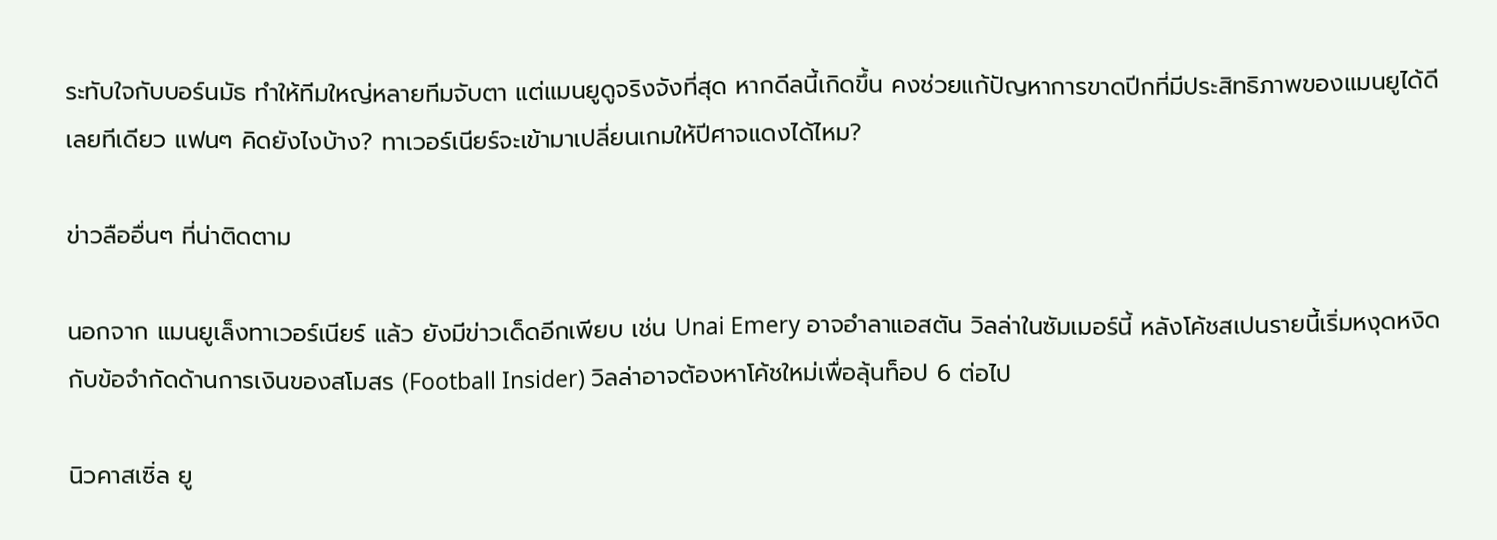ระทับใจกับบอร์นมัธ ทำให้ทีมใหญ่หลายทีมจับตา แต่แมนยูดูจริงจังที่สุด หากดีลนี้เกิดขึ้น คงช่วยแก้ปัญหาการขาดปีกที่มีประสิทธิภาพของแมนยูได้ดีเลยทีเดียว แฟนๆ คิดยังไงบ้าง? ทาเวอร์เนียร์จะเข้ามาเปลี่ยนเกมให้ปีศาจแดงได้ไหม?

ข่าวลืออื่นๆ ที่น่าติดตาม

นอกจาก แมนยูเล็งทาเวอร์เนียร์ แล้ว ยังมีข่าวเด็ดอีกเพียบ เช่น Unai Emery อาจอำลาแอสตัน วิลล่าในซัมเมอร์นี้ หลังโค้ชสเปนรายนี้เริ่มหงุดหงิดกับข้อจำกัดด้านการเงินของสโมสร (Football Insider) วิลล่าอาจต้องหาโค้ชใหม่เพื่อลุ้นท็อป 6 ต่อไป

นิวคาสเซิ่ล ยู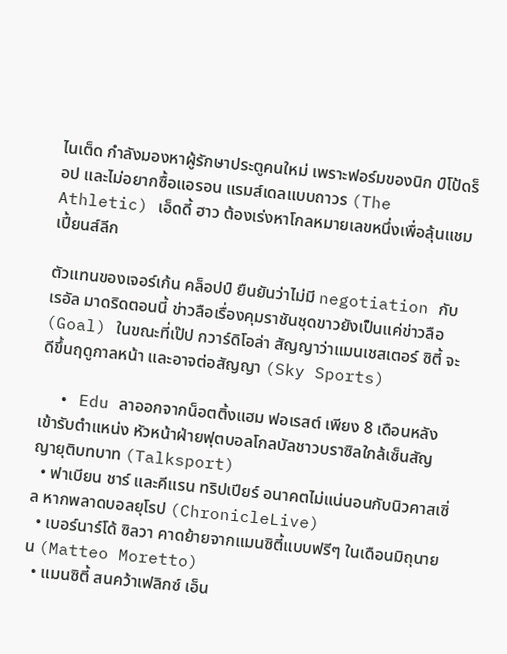ไนเต็ด กำลังมองหาผู้รักษาประตูคนใหม่ เพราะฟอร์มของนิก ป์โป้ดร็อป และไม่อยากซื้อแอรอน แรมส์เดลแบบถาวร (The Athletic) เอ็ดดี้ ฮาว ต้องเร่งหาโกลหมายเลขหนึ่งเพื่อลุ้นแชมเปี้ยนส์ลีก

ตัวแทนของเจอร์เก้น คล็อปป์ ยืนยันว่าไม่มี negotiation กับเรอัล มาดริดตอนนี้ ข่าวลือเรื่องคุมราชันชุดขาวยังเป็นแค่ข่าวลือ (Goal) ในขณะที่เป๊ป กวาร์ดิโอล่า สัญญาว่าแมนเชสเตอร์ ซิตี้ จะดีขึ้นฤดูกาลหน้า และอาจต่อสัญญา (Sky Sports)

  • Edu ลาออกจากน็อตติ้งแฮม ฟอเรสต์ เพียง 8 เดือนหลังเข้ารับตำแหน่ง หัวหน้าฝ่ายฟุตบอลโกลบัลชาวบราซิลใกล้เซ็นสัญญายุติบทบาท (Talksport)
  • ฟาเบียน ชาร์ และคีแรน ทริปเปียร์ อนาคตไม่แน่นอนกับนิวคาสเซิ่ล หากพลาดบอลยุโรป (ChronicleLive)
  • เบอร์นาร์โด้ ซิลวา คาดย้ายจากแมนซิตี้แบบฟรีๆ ในเดือนมิถุนายน (Matteo Moretto)
  • แมนซิตี้ สนคว้าเฟลิกซ์ เอ็น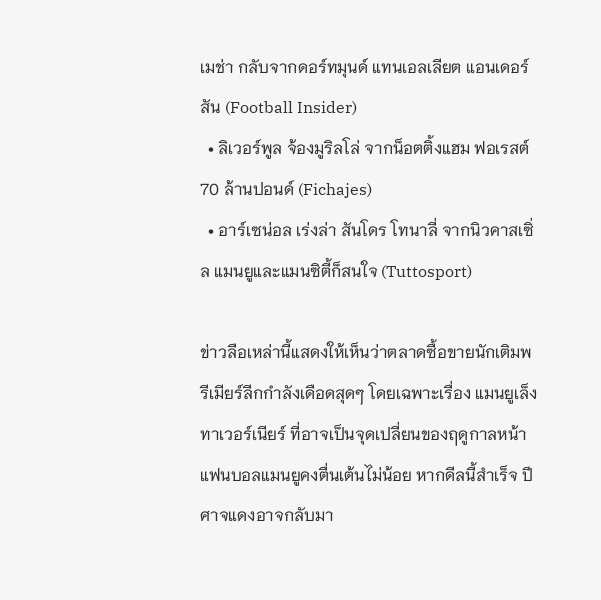เมช่า กลับจากดอร์ทมุนด์ แทนเอลเลียต แอนเดอร์สัน (Football Insider)
  • ลิเวอร์พูล จ้องมูริลโล่ จากน็อตติ้งแฮม ฟอเรสต์ 70 ล้านปอนด์ (Fichajes)
  • อาร์เซน่อล เร่งล่า สันโดร โทนาลี่ จากนิวคาสเซิ่ล แมนยูและแมนซิตี้ก็สนใจ (Tuttosport)

ข่าวลือเหล่านี้แสดงให้เห็นว่าตลาดซื้อขายนักเติมพรีเมียร์ลีกกำลังเดือดสุดๆ โดยเฉพาะเรื่อง แมนยูเล็งทาเวอร์เนียร์ ที่อาจเป็นจุดเปลี่ยนของฤดูกาลหน้า แฟนบอลแมนยูคงตื่นเต้นไม่น้อย หากดีลนี้สำเร็จ ปีศาจแดงอาจกลับมา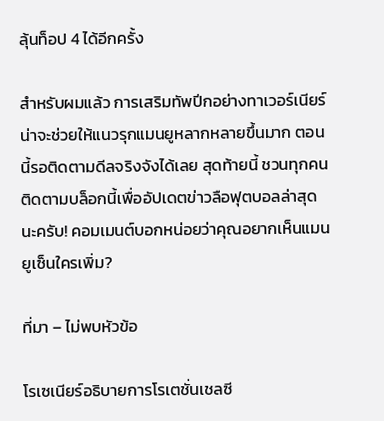ลุ้นท็อป 4 ได้อีกครั้ง

สำหรับผมแล้ว การเสริมทัพปีกอย่างทาเวอร์เนียร์น่าจะช่วยให้แนวรุกแมนยูหลากหลายขึ้นมาก ตอนนี้รอติดตามดีลจริงจังได้เลย สุดท้ายนี้ ชวนทุกคนติดตามบล็อกนี้เพื่ออัปเดตข่าวลือฟุตบอลล่าสุดนะครับ! คอมเมนต์บอกหน่อยว่าคุณอยากเห็นแมนยูเซ็นใครเพิ่ม?

ที่มา – ไม่พบหัวข้อ

โรเซเนียร์อธิบายการโรเตชั่นเชลซี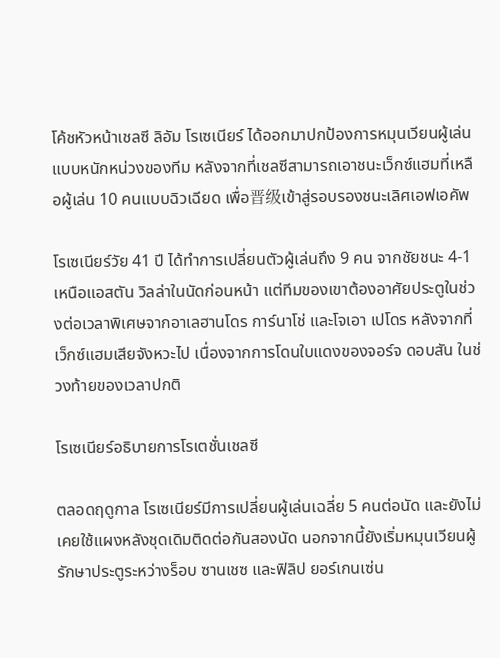โค้ชหัวหน้าเชลซี ลิอัม โรเซเนียร์ ได้ออกมาปกป้องการหมุนเวียนผู้เล่นแบบหนักหน่วงของทีม หลังจากที่เชลซีสามารถเอาชนะเว็กซ์แฮมที่เหลือผู้เล่น 10 คนแบบฉิวเฉียด เพื่อ晋级เข้าสู่รอบรองชนะเลิศเอฟเอคัพ

โรเซเนียร์วัย 41 ปี ได้ทำการเปลี่ยนตัวผู้เล่นถึง 9 คน จากชัยชนะ 4-1 เหนือแอสตัน วิลล่าในนัดก่อนหน้า แต่ทีมของเขาต้องอาศัยประตูในช่วงต่อเวลาพิเศษจากอาเลฮานโดร การ์นาโช่ และโจเอา เปโดร หลังจากที่เว็กซ์แฮมเสียจังหวะไป เนื่องจากการโดนใบแดงของจอร์จ ดอบสัน ในช่วงท้ายของเวลาปกติ

โรเซเนียร์อธิบายการโรเตชั่นเชลซี

ตลอดฤดูกาล โรเซเนียร์มีการเปลี่ยนผู้เล่นเฉลี่ย 5 คนต่อนัด และยังไม่เคยใช้แผงหลังชุดเดิมติดต่อกันสองนัด นอกจากนี้ยังเริ่มหมุนเวียนผู้รักษาประตูระหว่างร็อบ ซานเชซ และฟิลิป ยอร์เกนเซ่น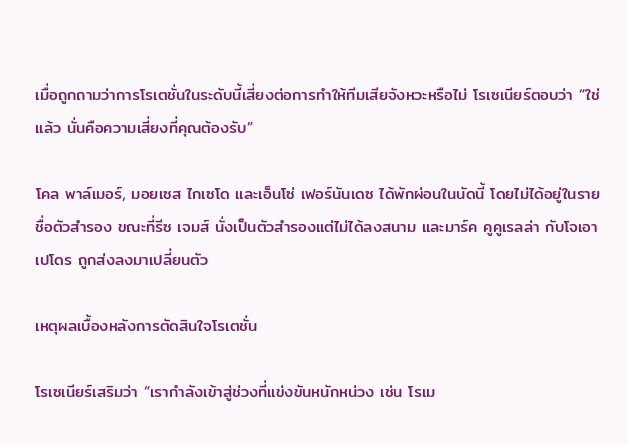เมื่อถูกถามว่าการโรเตชั่นในระดับนี้เสี่ยงต่อการทำให้ทีมเสียจังหวะหรือไม่ โรเซเนียร์ตอบว่า “ใช่แล้ว นั่นคือความเสี่ยงที่คุณต้องรับ”

โคล พาล์เมอร์, มอยเซส ไกเซโด และเอ็นโซ่ เฟอร์นันเดซ ได้พักผ่อนในนัดนี้ โดยไม่ได้อยู่ในรายชื่อตัวสำรอง ขณะที่รีซ เจมส์ นั่งเป็นตัวสำรองแต่ไม่ได้ลงสนาม และมาร์ค คูคูเรลล่า กับโจเอา เปโดร ถูกส่งลงมาเปลี่ยนตัว

เหตุผลเบื้องหลังการตัดสินใจโรเตชั่น

โรเซเนียร์เสริมว่า “เรากำลังเข้าสู่ช่วงที่แข่งขันหนักหน่วง เช่น โรเม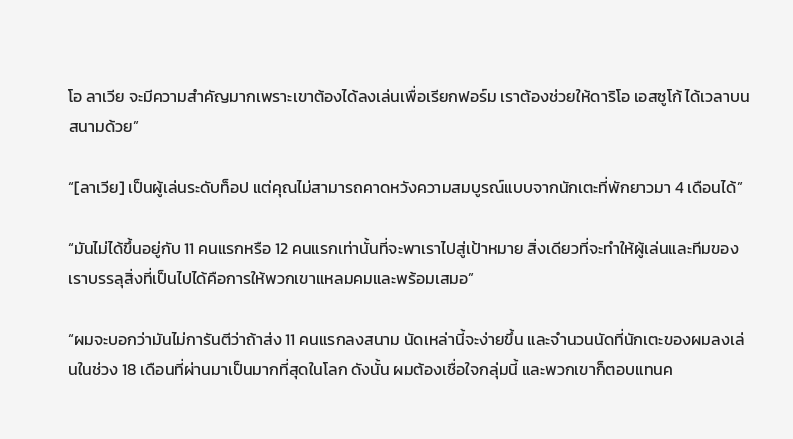โอ ลาเวีย จะมีความสำคัญมากเพราะเขาต้องได้ลงเล่นเพื่อเรียกฟอร์ม เราต้องช่วยให้ดาริโอ เอสซูโก้ ได้เวลาบนสนามด้วย”

“[ลาเวีย] เป็นผู้เล่นระดับท็อป แต่คุณไม่สามารถคาดหวังความสมบูรณ์แบบจากนักเตะที่พักยาวมา 4 เดือนได้”

“มันไม่ได้ขึ้นอยู่กับ 11 คนแรกหรือ 12 คนแรกเท่านั้นที่จะพาเราไปสู่เป้าหมาย สิ่งเดียวที่จะทำให้ผู้เล่นและทีมของเราบรรลุสิ่งที่เป็นไปได้คือการให้พวกเขาแหลมคมและพร้อมเสมอ”

“ผมจะบอกว่ามันไม่การันตีว่าถ้าส่ง 11 คนแรกลงสนาม นัดเหล่านี้จะง่ายขึ้น และจำนวนนัดที่นักเตะของผมลงเล่นในช่วง 18 เดือนที่ผ่านมาเป็นมากที่สุดในโลก ดังนั้น ผมต้องเชื่อใจกลุ่มนี้ และพวกเขาก็ตอบแทนค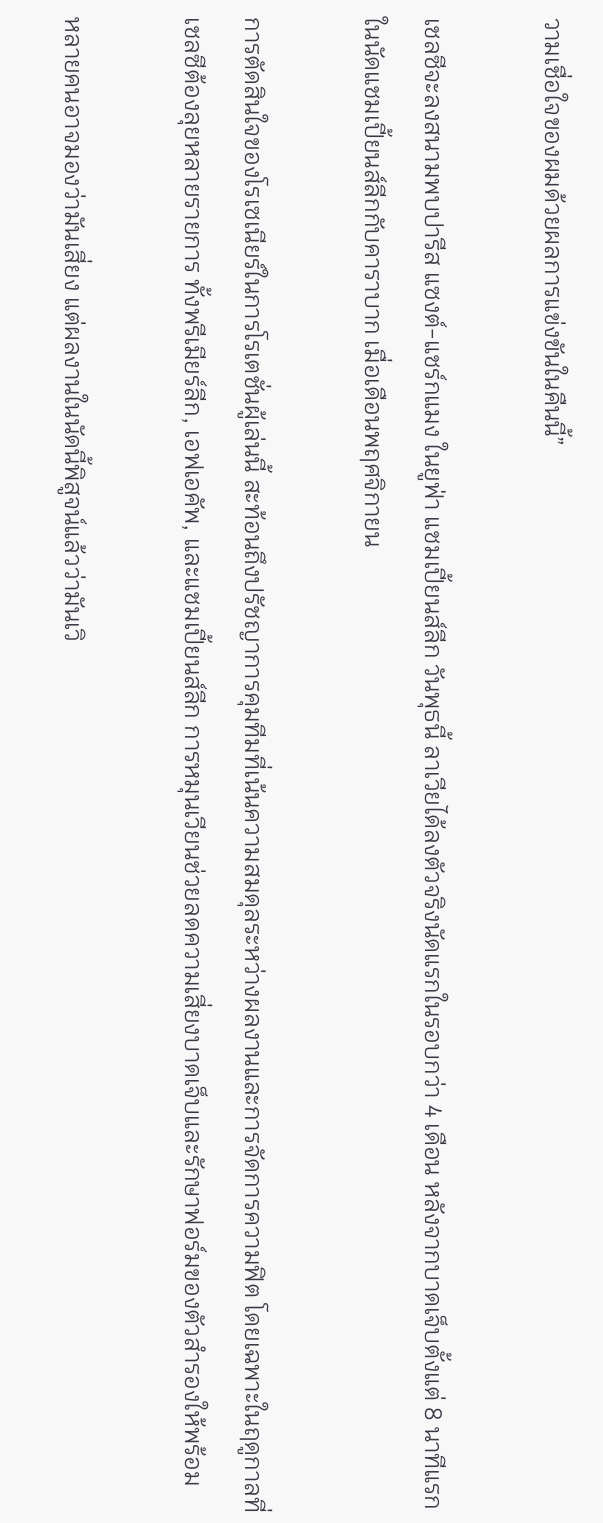วามเชื่อใจของผมด้วยผลการแข่งขันในคืนนี้”

เชลซีจะลงสนามพบปารีส แซงต์-แชร์กแมง ในยูฟ่า แชมเปี้ยนส์ลีก วันพุธนี้ ลาเวียได้ลงตัวจริงนัดแรกในรอบกว่า 4 เดือน หลังจากบาดเจ็บตั้งแต่ 8 นาทีแรกในนัดแชมเปี้ยนส์ลีกกับคาราบาก เมื่อเดือนพฤศจิกายน

การตัดสินใจของโรเซเนียร์ในการโรเตชั่นผู้เล่นนี้ สะท้อนถึงปรัชญาการคุมทีมที่เน้นความสมดุลระหว่างผลงานและการจัดการความฟิต โดยเฉพาะในฤดูกาลที่เชลซีต้องลุยหลายรายการ ทั้งพรีเมียร์ลีก, เอฟเอคัพ, และแชมเปี้ยนส์ลีก การหมุนเวียนช่วยลดความเสี่ยงบาดเจ็บและรักษาฟอร์มของตัวสำรองให้พร้อม

หลายคนอาจมองว่ามันเสี่ยง แต่ผลงานในนัดนี้พิสูจน์แล้วว่ามันเวิ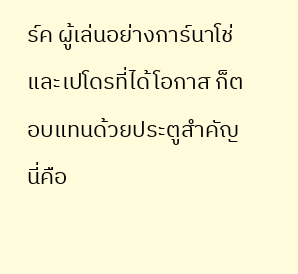ร์ค ผู้เล่นอย่างการ์นาโช่และเปโดรที่ได้โอกาส ก็ตอบแทนด้วยประตูสำคัญ นี่คือ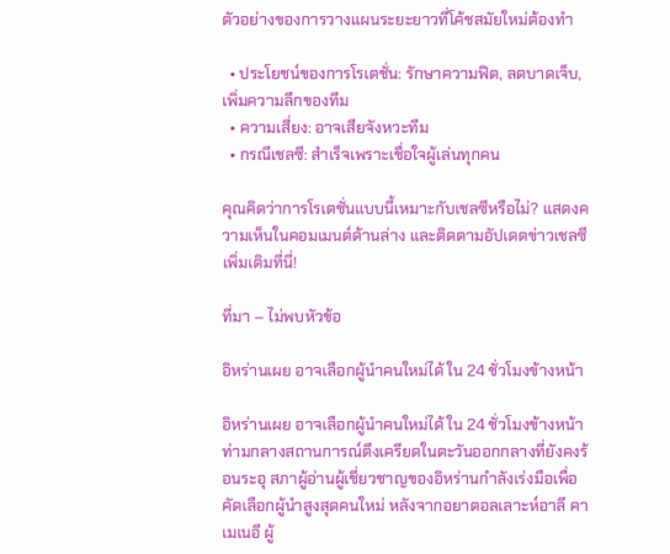ตัวอย่างของการวางแผนระยะยาวที่โค้ชสมัยใหม่ต้องทำ

  • ประโยชน์ของการโรเตชั่น: รักษาความฟิต, ลดบาดเจ็บ, เพิ่มความลึกของทีม
  • ความเสี่ยง: อาจเสียจังหวะทีม
  • กรณีเชลซี: สำเร็จเพราะเชื่อใจผู้เล่นทุกคน

คุณคิดว่าการโรเตชั่นแบบนี้เหมาะกับเชลซีหรือไม่? แสดงความเห็นในคอมเมนต์ด้านล่าง และติดตามอัปเดตข่าวเชลซีเพิ่มเติมที่นี่!

ที่มา – ไม่พบหัวข้อ

อิหร่านเผย อาจเลือกผู้นำคนใหม่ได้ ใน 24 ชั่วโมงข้างหน้า

อิหร่านเผย อาจเลือกผู้นำคนใหม่ได้ ใน 24 ชั่วโมงข้างหน้า ท่ามกลางสถานการณ์ตึงเครียดในตะวันออกกลางที่ยังคงร้อนระอุ สภาผู้อ่านผู้เชี่ยวชาญของอิหร่านกำลังเร่งมือเพื่อคัดเลือกผู้นำสูงสุดคนใหม่ หลังจากอยาตอลเลาะห์อาลี คาเมเนอี ผู้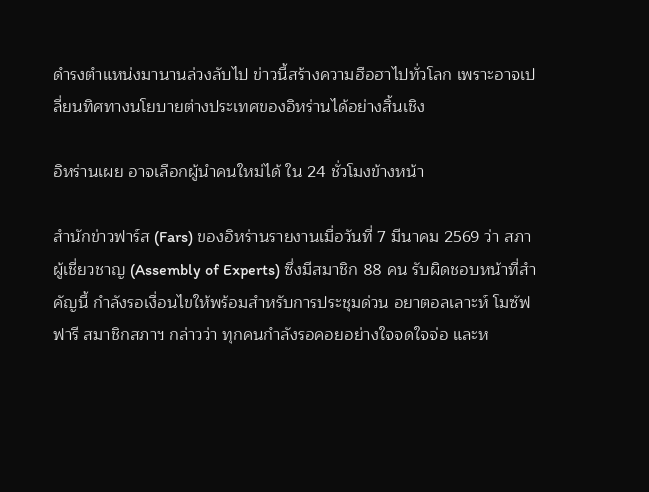ดำรงตำแหน่งมานานล่วงลับไป ข่าวนี้สร้างความฮือฮาไปทั่วโลก เพราะอาจเปลี่ยนทิศทางนโยบายต่างประเทศของอิหร่านได้อย่างสิ้นเชิง

อิหร่านเผย อาจเลือกผู้นำคนใหม่ได้ ใน 24 ชั่วโมงข้างหน้า

สำนักข่าวฟาร์ส (Fars) ของอิหร่านรายงานเมื่อวันที่ 7 มีนาคม 2569 ว่า สภาผู้เชี่ยวชาญ (Assembly of Experts) ซึ่งมีสมาชิก 88 คน รับผิดชอบหน้าที่สำคัญนี้ กำลังรอเงื่อนไขให้พร้อมสำหรับการประชุมด่วน อยาตอลเลาะห์ โมซัฟฟารี สมาชิกสภาฯ กล่าวว่า ทุกคนกำลังรอคอยอย่างใจจดใจจ่อ และห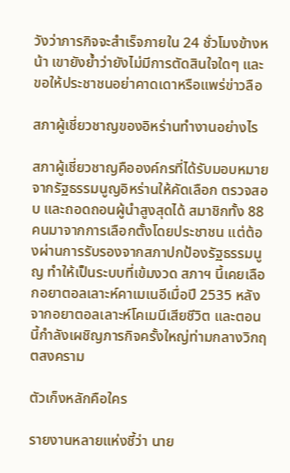วังว่าภารกิจจะสำเร็จภายใน 24 ชั่วโมงข้างหน้า เขายังย้ำว่ายังไม่มีการตัดสินใจใดๆ และขอให้ประชาชนอย่าคาดเดาหรือแพร่ข่าวลือ

สภาผู้เชี่ยวชาญของอิหร่านทำงานอย่างไร

สภาผู้เชี่ยวชาญคือองค์กรที่ได้รับมอบหมายจากรัฐธรรมนูญอิหร่านให้คัดเลือก ตรวจสอบ และถอดถอนผู้นำสูงสุดได้ สมาชิกทั้ง 88 คนมาจากการเลือกตั้งโดยประชาชน แต่ต้องผ่านการรับรองจากสภาปกป้องรัฐธรรมนูญ ทำให้เป็นระบบที่เข้มงวด สภาฯ นี้เคยเลือกอยาตอลเลาะห์คาเมเนอีเมื่อปี 2535 หลังจากอยาตอลเลาะห์โคเมนีเสียชีวิต และตอนนี้กำลังเผชิญภารกิจครั้งใหญ่ท่ามกลางวิกฤตสงคราม

ตัวเก็งหลักคือใคร

รายงานหลายแห่งชี้ว่า นาย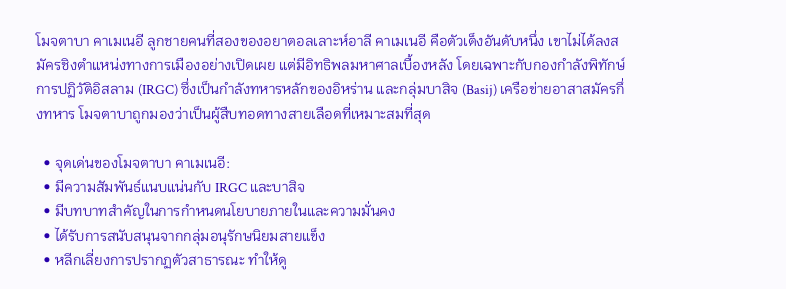โมจตาบา คาเมเนอี ลูกชายคนที่สองของอยาตอลเลาะห์อาลี คาเมเนอี คือตัวเต็งอันดับหนึ่ง เขาไม่ได้ลงสมัครชิงตำแหน่งทางการเมืองอย่างเปิดเผย แต่มีอิทธิพลมหาศาลเบื้องหลัง โดยเฉพาะกับกองกำลังพิทักษ์การปฏิวัติอิสลาม (IRGC) ซึ่งเป็นกำลังทหารหลักของอิหร่าน และกลุ่มบาสิจ (Basij) เครือข่ายอาสาสมัครกึ่งทหาร โมจตาบาถูกมองว่าเป็นผู้สืบทอดทางสายเลือดที่เหมาะสมที่สุด

  • จุดเด่นของโมจตาบา คาเมเนอี:
  • มีความสัมพันธ์แนบแน่นกับ IRGC และบาสิจ
  • มีบทบาทสำคัญในการกำหนดนโยบายภายในและความมั่นคง
  • ได้รับการสนับสนุนจากกลุ่มอนุรักษนิยมสายแข็ง
  • หลีกเลี่ยงการปรากฏตัวสาธารณะ ทำให้ดู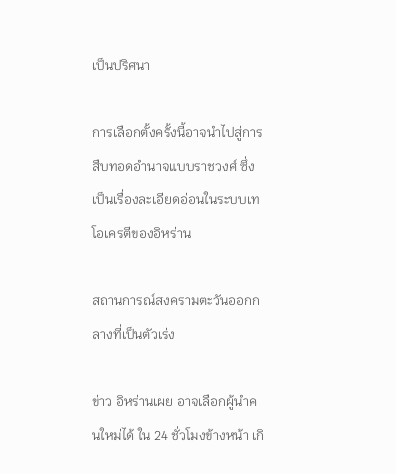เป็นปริศนา

การเลือกตั้งครั้งนี้อาจนำไปสู่การสืบทอดอำนาจแบบราชวงศ์ ซึ่งเป็นเรื่องละเอียดอ่อนในระบบเทโอเครตีของอิหร่าน

สถานการณ์สงครามตะวันออกกลางที่เป็นตัวเร่ง

ข่าว อิหร่านเผย อาจเลือกผู้นำคนใหม่ได้ ใน 24 ชั่วโมงข้างหน้า เกิ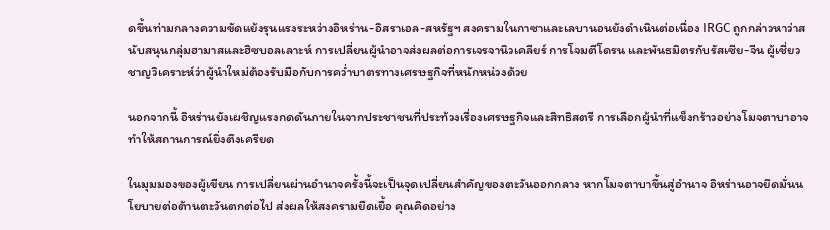ดขึ้นท่ามกลางความขัดแย้งรุนแรงระหว่างอิหร่าน-อิสราเอล-สหรัฐฯ สงครามในกาซาและเลบานอนยังดำเนินต่อเนื่อง IRGC ถูกกล่าวหาว่าสนับสนุนกลุ่มฮามาสและฮิซบอลเลาะห์ การเปลี่ยนผู้นำอาจส่งผลต่อการเจรจานิวเคลียร์ การโจมตีโดรน และพันธมิตรกับรัสเซีย-จีน ผู้เชี่ยวชาญวิเคราะห์ว่าผู้นำใหม่ต้องรับมือกับการคว่ำบาตรทางเศรษฐกิจที่หนักหน่วงด้วย

นอกจากนี้ อิหร่านยังเผชิญแรงกดดันภายในจากประชาชนที่ประท้วงเรื่องเศรษฐกิจและสิทธิสตรี การเลือกผู้นำที่แข็งกร้าวอย่างโมจตาบาอาจทำให้สถานการณ์ยิ่งตึงเครียด

ในมุมมองของผู้เขียน การเปลี่ยนผ่านอำนาจครั้งนี้จะเป็นจุดเปลี่ยนสำคัญของตะวันออกกลาง หากโมจตาบาขึ้นสู่อำนาจ อิหร่านอาจยึดมั่นนโยบายต่อต้านตะวันตกต่อไป ส่งผลให้สงครามยืดเยื้อ คุณคิดอย่าง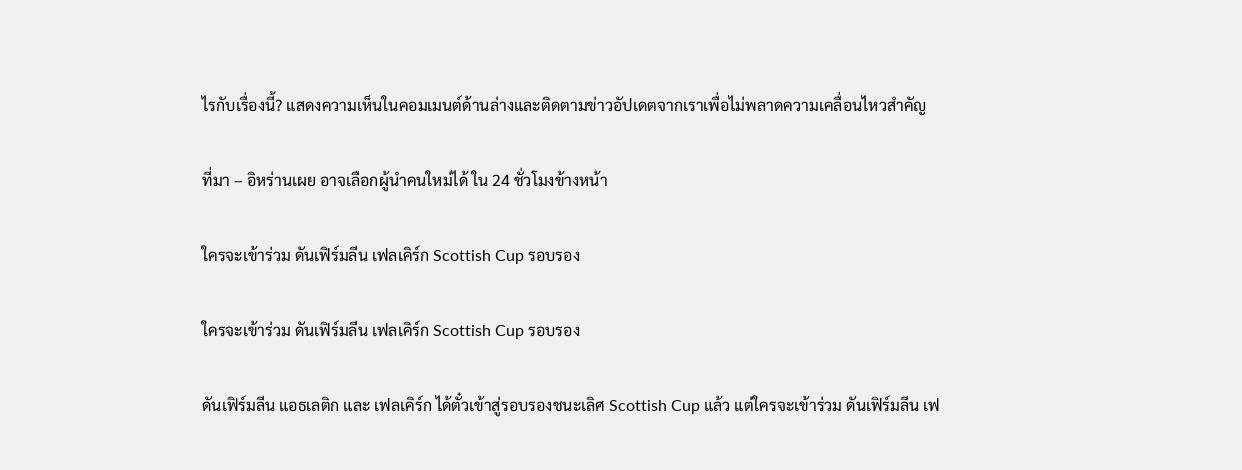ไรกับเรื่องนี้? แสดงความเห็นในคอมเมนต์ด้านล่างและติดตามข่าวอัปเดตจากเราเพื่อไม่พลาดความเคลื่อนไหวสำคัญ

ที่มา – อิหร่านเผย อาจเลือกผู้นำคนใหม่ได้ ใน 24 ชั่วโมงข้างหน้า

ใครจะเข้าร่วม ดันเฟิร์มลีน เฟลเคิร์ก Scottish Cup รอบรอง

ใครจะเข้าร่วม ดันเฟิร์มลีน เฟลเคิร์ก Scottish Cup รอบรอง

ดันเฟิร์มลีน แอธเลติก และ เฟลเคิร์ก ได้ตั๋วเข้าสู่รอบรองชนะเลิศ Scottish Cup แล้ว แต่ใครจะเข้าร่วม ดันเฟิร์มลีน เฟ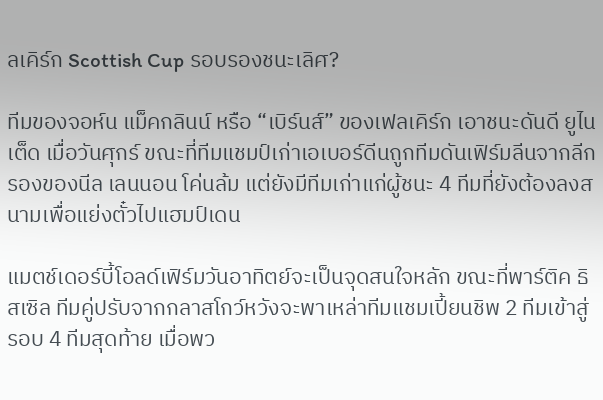ลเคิร์ก Scottish Cup รอบรองชนะเลิศ?

ทีมของจอห์น แม็คกลินน์ หรือ “เบิร์นส์” ของเฟลเคิร์ก เอาชนะดันดี ยูไนเต็ด เมื่อวันศุกร์ ขณะที่ทีมแชมป์เก่าเอเบอร์ดีนถูกทีมดันเฟิร์มลีนจากลีกรองของนีล เลนนอน โค่นล้ม แต่ยังมีทีมเก่าแก่ผู้ชนะ 4 ทีมที่ยังต้องลงสนามเพื่อแย่งตั๋วไปแฮมป์เดน

แมตช์เดอร์บี้โอลด์เฟิร์มวันอาทิตย์จะเป็นจุดสนใจหลัก ขณะที่พาร์ติค ธิสเซิล ทีมคู่ปรับจากกลาสโกว์หวังจะพาเหล่าทีมแชมเปี้ยนชิพ 2 ทีมเข้าสู่รอบ 4 ทีมสุดท้าย เมื่อพว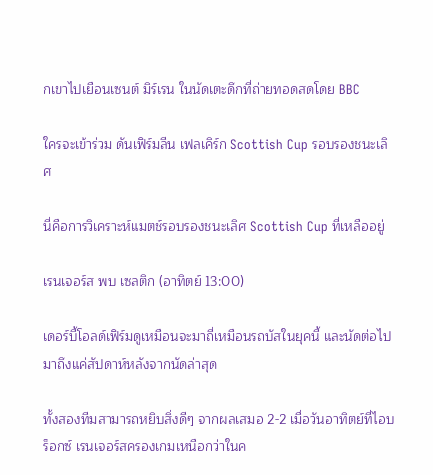กเขาไปเยือนเซนต์ มิร์เรน ในนัดเตะดึกที่ถ่ายทอดสดโดย BBC

ใครจะเข้าร่วม ดันเฟิร์มลีน เฟลเคิร์ก Scottish Cup รอบรองชนะเลิศ

นี่คือการวิเคราะห์แมตช์รอบรองชนะเลิศ Scottish Cup ที่เหลืออยู่

เรนเจอร์ส พบ เซลติก (อาทิตย์ 13:00)

เดอร์บี้โอลด์เฟิร์มดูเหมือนจะมาถี่เหมือนรถบัสในยุคนี้ และนัดต่อไปมาถึงแค่สัปดาห์หลังจากนัดล่าสุด

ทั้งสองทีมสามารถหยิบสิ่งดีๆ จากผลเสมอ 2-2 เมื่อวันอาทิตย์ที่ไอบร็อกซ์ เรนเจอร์สครองเกมเหนือกว่าในค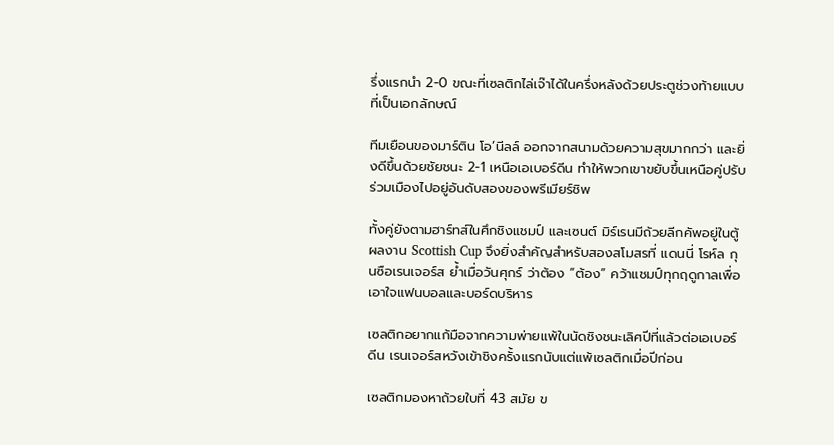รึ่งแรกนำ 2-0 ขณะที่เซลติกไล่เจ๊าได้ในครึ่งหลังด้วยประตูช่วงท้ายแบบที่เป็นเอกลักษณ์

ทีมเยือนของมาร์ติน โอ’นีลล์ ออกจากสนามด้วยความสุขมากกว่า และยิ่งดีขึ้นด้วยชัยชนะ 2-1 เหนือเอเบอร์ดีน ทำให้พวกเขาขยับขึ้นเหนือคู่ปรับร่วมเมืองไปอยู่อันดับสองของพรีเมียร์ชิพ

ทั้งคู่ยังตามฮาร์ทส์ในศึกชิงแชมป์ และเซนต์ มิร์เรนมีถ้วยลีกคัพอยู่ในตู้ผลงาน Scottish Cup จึงยิ่งสำคัญสำหรับสองสโมสรที่ แดนนี่ โรห์ล กุนซือเรนเจอร์ส ย้ำเมื่อวันศุกร์ ว่าต้อง “ต้อง” คว้าแชมป์ทุกฤดูกาลเพื่อเอาใจแฟนบอลและบอร์ดบริหาร

เซลติกอยากแก้มือจากความพ่ายแพ้ในนัดชิงชนะเลิศปีที่แล้วต่อเอเบอร์ดีน เรนเจอร์สหวังเข้าชิงครั้งแรกนับแต่แพ้เซลติกเมื่อปีก่อน

เซลติกมองหาถ้วยใบที่ 43 สมัย ข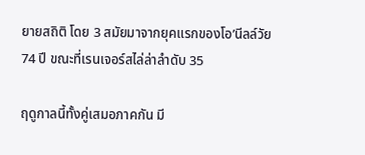ยายสถิติ โดย 3 สมัยมาจากยุคแรกของโอ’นีลล์วัย 74 ปี ขณะที่เรนเจอร์สไล่ล่าลำดับ 35

ฤดูกาลนี้ทั้งคู่เสมอภาคกัน มี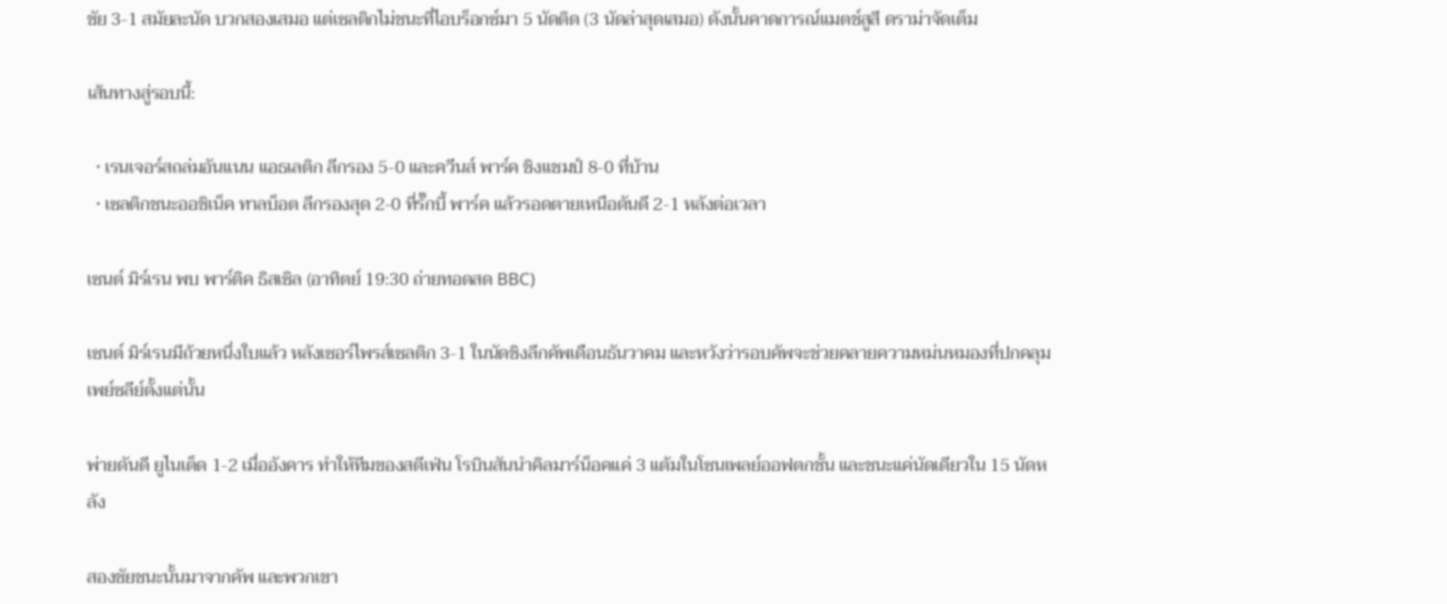ชัย 3-1 สมัยละนัด บวกสองเสมอ แต่เซลติกไม่ชนะที่ไอบร็อกซ์มา 5 นัดติด (3 นัดล่าสุดเสมอ) ดังนั้นคาดการณ์แมตช์สูสี ดราม่าจัดเต็ม

เส้นทางสู่รอบนี้:

  • เรนเจอร์สถล่มอันแนน แอธเลติก ลีกรอง 5-0 และควีนส์ พาร์ค ชิงแชมป์ 8-0 ที่บ้าน
  • เซลติกชนะออชิเน็ค ทาลบ็อต ลีกรองสุด 2-0 ที่รั๊กบี้ พาร์ค แล้วรอดตายเหนือดันดี 2-1 หลังต่อเวลา

เซนต์ มิร์เรน พบ พาร์ติค ธิสเซิล (อาทิตย์ 19:30 ถ่ายทอดสด BBC)

เซนต์ มิร์เรนมีถ้วยหนึ่งใบแล้ว หลังเซอร์ไพรส์เซลติก 3-1 ในนัดชิงลีกคัพเดือนธันวาคม และหวังว่ารอบคัพจะช่วยคลายความหม่นหมองที่ปกคลุมเพย์ซลีย์ตั้งแต่นั้น

พ่ายดันดี ยูไนเต็ด 1-2 เมื่ออังคาร ทำให้ทีมของสตีเฟ่น โรบินสันนำคิลมาร์น็อคแค่ 3 แต้มในโซนเพลย์ออฟตกชั้น และชนะแค่นัดเดียวใน 15 นัดหลัง

สองชัยชนะนั้นมาจากคัพ และพวกเขา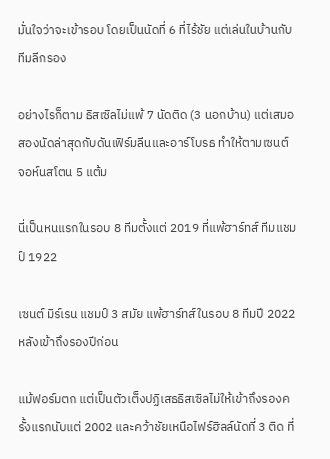มั่นใจว่าจะเข้ารอบ โดยเป็นนัดที่ 6 ที่ไร้ชัย แต่เล่นในบ้านกับทีมลีกรอง

อย่างไรก็ตาม ธิสเซิลไม่แพ้ 7 นัดติด (3 นอกบ้าน) แต่เสมอสองนัดล่าสุดกับดันเฟิร์มลีนและอาร์โบรธ ทำให้ตามเซนต์ จอห์นสโตน 5 แต้ม

นี่เป็นหนแรกในรอบ 8 ทีมตั้งแต่ 2019 ที่แพ้ฮาร์ทส์ ทีมแชมป์ 1922

เซนต์ มิร์เรน แชมป์ 3 สมัย แพ้ฮาร์ทส์ในรอบ 8 ทีมปี 2022 หลังเข้าถึงรองปีก่อน

แม้ฟอร์มตก แต่เป็นตัวเต็งปฏิเสธธิสเซิลไม่ให้เข้าถึงรองครั้งแรกนับแต่ 2002 และคว้าชัยเหนือไฟร์ฮิลล์นัดที่ 3 ติด ที่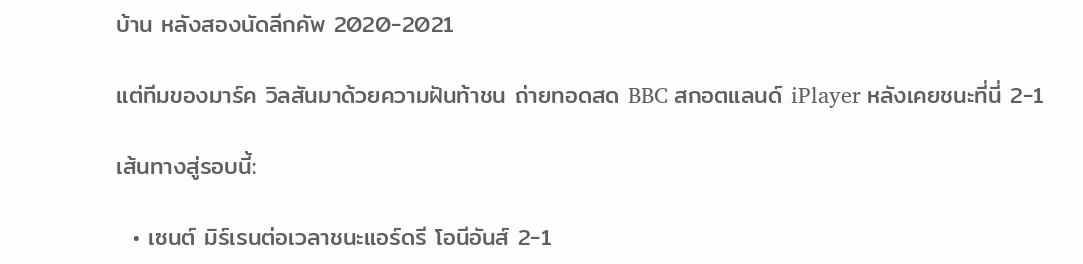บ้าน หลังสองนัดลีกคัพ 2020-2021

แต่ทีมของมาร์ค วิลสันมาด้วยความฝันท้าชน ถ่ายทอดสด BBC สกอตแลนด์ iPlayer หลังเคยชนะที่นี่ 2-1

เส้นทางสู่รอบนี้:

  • เซนต์ มิร์เรนต่อเวลาชนะแอร์ดรี โอนีอันส์ 2-1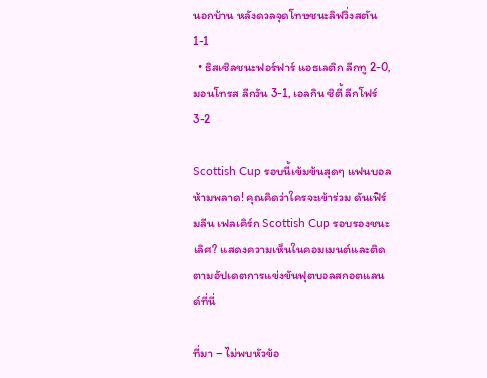นอกบ้าน หลังดวลจุดโทษชนะลิฟวิ่งสตัน 1-1
  • ธิสเซิลชนะฟอร์ฟาร์ แอธเลติก ลีกทู 2-0, มอนโทรส ลีกวัน 3-1, เอลกิน ซิตี้ ลีกโฟร์ 3-2

Scottish Cup รอบนี้เข้มข้นสุดๆ แฟนบอลห้ามพลาด! คุณคิดว่าใครจะเข้าร่วม ดันเฟิร์มลีน เฟลเคิร์ก Scottish Cup รอบรองชนะเลิศ? แสดงความเห็นในคอมเมนต์และติดตามอัปเดตการแข่งขันฟุตบอลสกอตแลนด์ที่นี่

ที่มา – ไม่พบหัวข้อ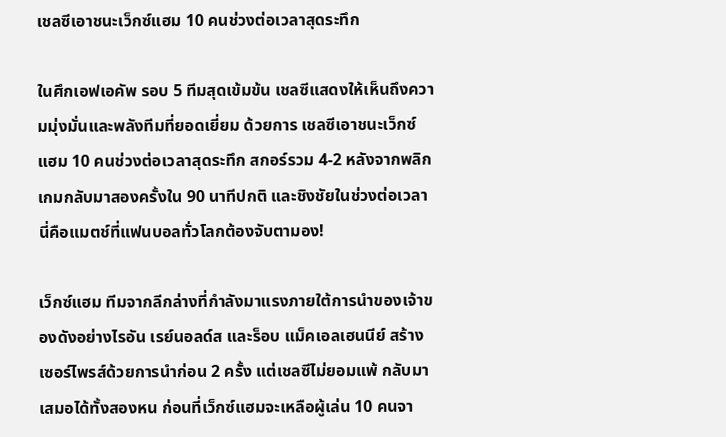เชลซีเอาชนะเว็กซ์แฮม 10 คนช่วงต่อเวลาสุดระทึก

ในศึกเอฟเอคัพ รอบ 5 ทีมสุดเข้มข้น เชลซีแสดงให้เห็นถึงความมุ่งมั่นและพลังทีมที่ยอดเยี่ยม ด้วยการ เชลซีเอาชนะเว็กซ์แฮม 10 คนช่วงต่อเวลาสุดระทึก สกอร์รวม 4-2 หลังจากพลิกเกมกลับมาสองครั้งใน 90 นาทีปกติ และชิงชัยในช่วงต่อเวลา นี่คือแมตช์ที่แฟนบอลทั่วโลกต้องจับตามอง!

เว็กซ์แฮม ทีมจากลีกล่างที่กำลังมาแรงภายใต้การนำของเจ้าของดังอย่างไรอัน เรย์นอลด์ส และร็อบ แม็คเอลเฮนนีย์ สร้างเซอร์ไพรส์ด้วยการนำก่อน 2 ครั้ง แต่เชลซีไม่ยอมแพ้ กลับมาเสมอได้ทั้งสองหน ก่อนที่เว็กซ์แฮมจะเหลือผู้เล่น 10 คนจา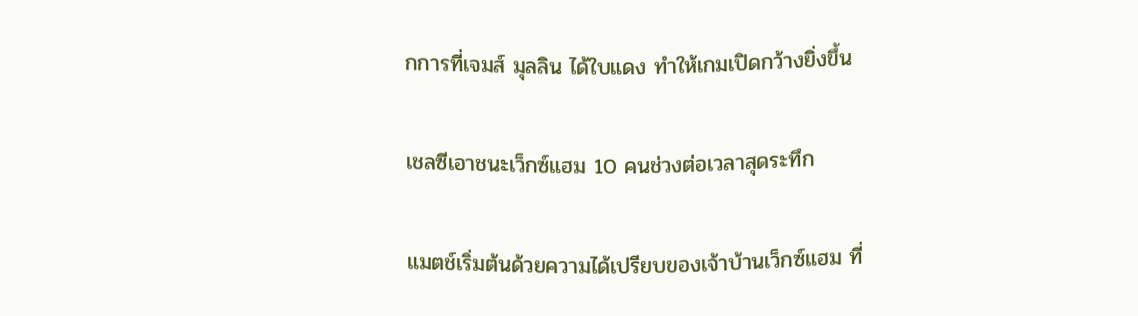กการที่เจมส์ มุลลิน ได้ใบแดง ทำให้เกมเปิดกว้างยิ่งขึ้น

เชลซีเอาชนะเว็กซ์แฮม 10 คนช่วงต่อเวลาสุดระทึก

แมตช์เริ่มต้นด้วยความได้เปรียบของเจ้าบ้านเว็กซ์แฮม ที่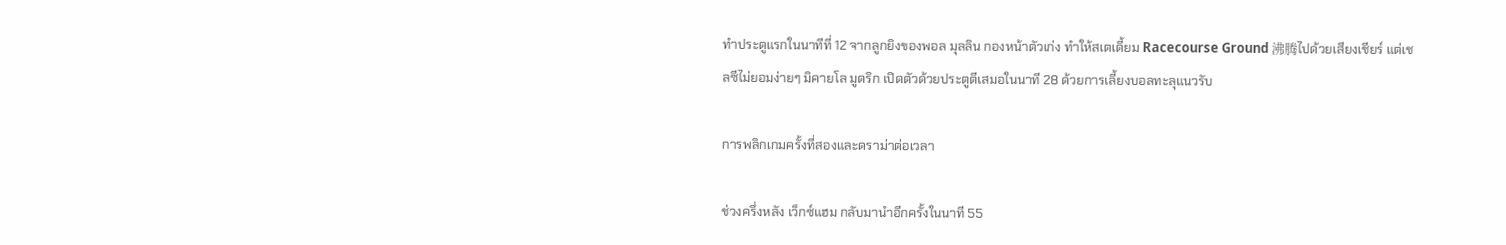ทำประตูแรกในนาทีที่ 12 จากลูกยิงของพอล มุลลิน กองหน้าตัวเก่ง ทำให้สเตเดี้ยม Racecourse Ground 沸腾ไปด้วยเสียงเชียร์ แต่เชลซีไม่ยอมง่ายๆ มิคายโล มูดริก เปิดตัวด้วยประตูตีเสมอในนาที 28 ด้วยการเลี้ยงบอลทะลุแนวรับ

การพลิกเกมครั้งที่สองและดราม่าต่อเวลา

ช่วงครึ่งหลัง เว็กซ์แฮม กลับมานำอีกครั้งในนาที 55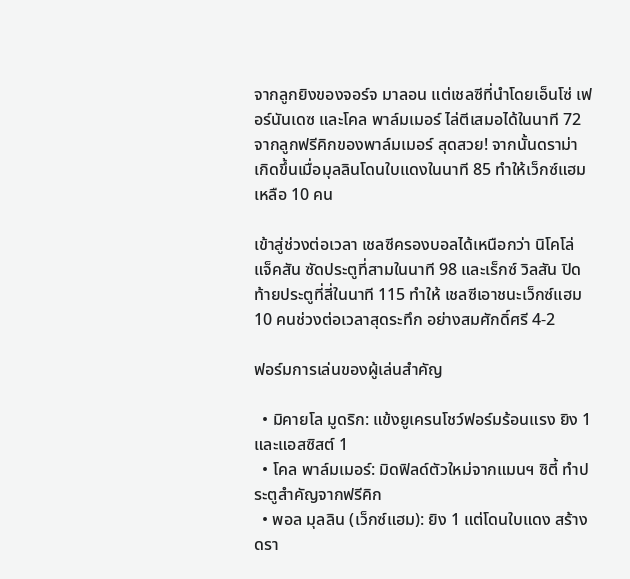จากลูกยิงของจอร์จ มาลอน แต่เชลซีที่นำโดยเอ็นโซ่ เฟอร์นันเดซ และโคล พาล์มเมอร์ ไล่ตีเสมอได้ในนาที 72 จากลูกฟรีคิกของพาล์มเมอร์ สุดสวย! จากนั้นดราม่าเกิดขึ้นเมื่อมุลลินโดนใบแดงในนาที 85 ทำให้เว็กซ์แฮมเหลือ 10 คน

เข้าสู่ช่วงต่อเวลา เชลซีครองบอลได้เหนือกว่า นิโคโล่ แจ็คสัน ซัดประตูที่สามในนาที 98 และเร็กซ์ วิลสัน ปิดท้ายประตูที่สี่ในนาที 115 ทำให้ เชลซีเอาชนะเว็กซ์แฮม 10 คนช่วงต่อเวลาสุดระทึก อย่างสมศักดิ์ศรี 4-2

ฟอร์มการเล่นของผู้เล่นสำคัญ

  • มิคายโล มูดริก: แข้งยูเครนโชว์ฟอร์มร้อนแรง ยิง 1 และแอสซิสต์ 1
  • โคล พาล์มเมอร์: มิดฟิลด์ตัวใหม่จากแมนฯ ซิตี้ ทำประตูสำคัญจากฟรีคิก
  • พอล มุลลิน (เว็กซ์แฮม): ยิง 1 แต่โดนใบแดง สร้างดรา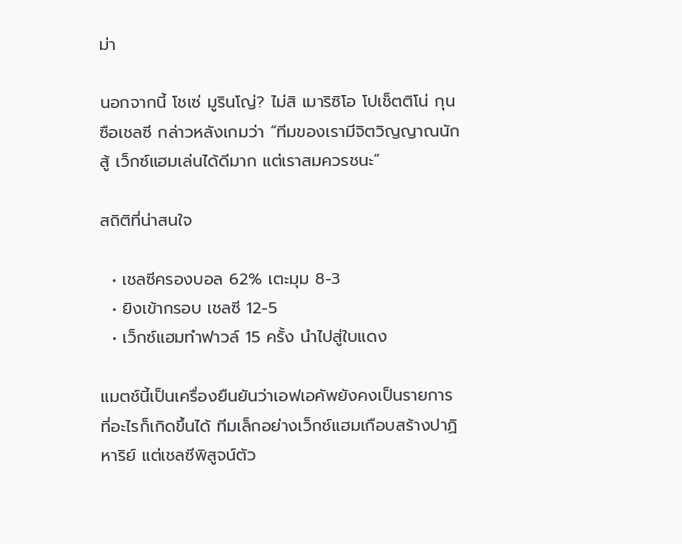ม่า

นอกจากนี้ โชเซ่ มูรินโญ่? ไม่สิ เมาริซิโอ โปเช็ตติโน่ กุนซือเชลซี กล่าวหลังเกมว่า “ทีมของเรามีจิตวิญญาณนักสู้ เว็กซ์แฮมเล่นได้ดีมาก แต่เราสมควรชนะ”

สถิติที่น่าสนใจ

  • เชลซีครองบอล 62% เตะมุม 8-3
  • ยิงเข้ากรอบ เชลซี 12-5
  • เว็กซ์แฮมทำฟาวล์ 15 ครั้ง นำไปสู่ใบแดง

แมตช์นี้เป็นเครื่องยืนยันว่าเอฟเอคัพยังคงเป็นรายการที่อะไรก็เกิดขึ้นได้ ทีมเล็กอย่างเว็กซ์แฮมเกือบสร้างปาฏิหาริย์ แต่เชลซีพิสูจน์ตัว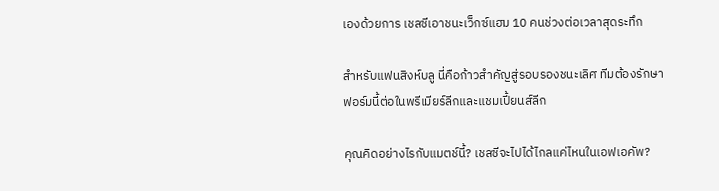เองด้วยการ เชลซีเอาชนะเว็กซ์แฮม 10 คนช่วงต่อเวลาสุดระทึก

สำหรับแฟนสิงห์บลู นี่คือก้าวสำคัญสู่รอบรองชนะเลิศ ทีมต้องรักษาฟอร์มนี้ต่อในพรีเมียร์ลีกและแชมเปี้ยนส์ลีก

คุณคิดอย่างไรกับแมตช์นี้? เชลซีจะไปได้ไกลแค่ไหนในเอฟเอคัพ?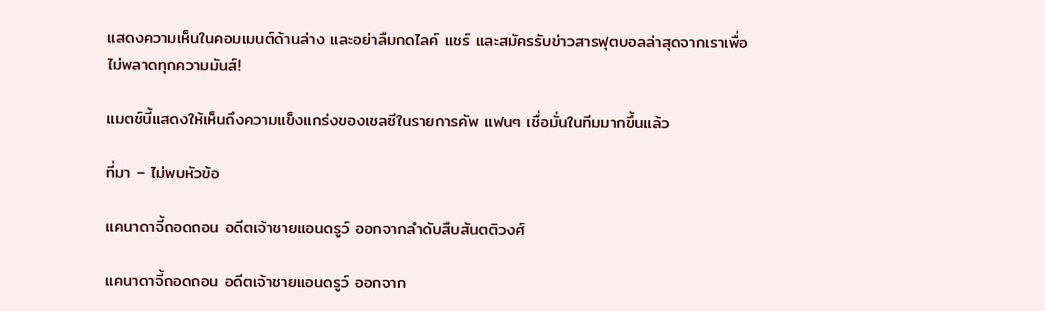แสดงความเห็นในคอมเมนต์ด้านล่าง และอย่าลืมกดไลค์ แชร์ และสมัครรับข่าวสารฟุตบอลล่าสุดจากเราเพื่อไม่พลาดทุกความมันส์!

แมตช์นี้แสดงให้เห็นถึงความแข็งแกร่งของเชลซีในรายการคัพ แฟนๆ เชื่อมั่นในทีมมากขึ้นแล้ว

ที่มา – ไม่พบหัวข้อ

แคนาดาจี้ถอดถอน อดีตเจ้าชายแอนดรูว์ ออกจากลำดับสืบสันตติวงศ์

แคนาดาจี้ถอดถอน อดีตเจ้าชายแอนดรูว์ ออกจาก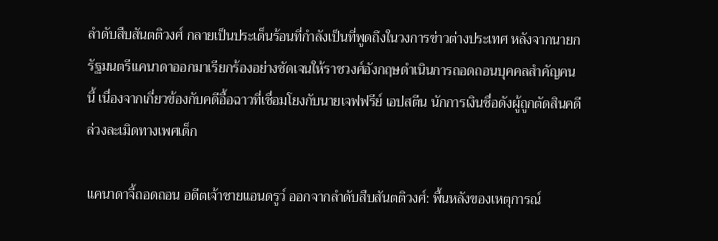ลำดับสืบสันตติวงศ์ กลายเป็นประเด็นร้อนที่กำลังเป็นที่พูดถึงในวงการข่าวต่างประเทศ หลังจากนายกรัฐมนตรีแคนาดาออกมาเรียกร้องอย่างชัดเจนให้ราชวงศ์อังกฤษดำเนินการถอดถอนบุคคลสำคัญคนนี้ เนื่องจากเกี่ยวข้องกับคดีอื้อฉาวที่เชื่อมโยงกับนายเจฟฟรีย์ เอปสตีน นักการเงินชื่อดังผู้ถูกตัดสินคดีล่วงละเมิดทางเพศเด็ก

แคนาดาจี้ถอดถอน อดีตเจ้าชายแอนดรูว์ ออกจากลำดับสืบสันตติวงศ์: พื้นหลังของเหตุการณ์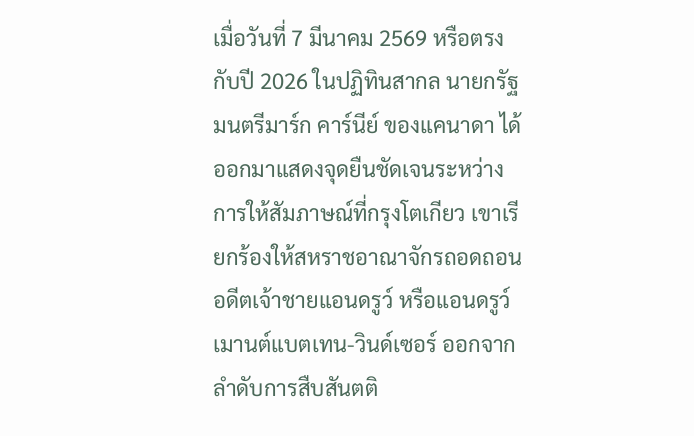เมื่อวันที่ 7 มีนาคม 2569 หรือตรงกับปี 2026 ในปฏิทินสากล นายกรัฐมนตรีมาร์ก คาร์นีย์ ของแคนาดา ได้ออกมาแสดงจุดยืนชัดเจนระหว่างการให้สัมภาษณ์ที่กรุงโตเกียว เขาเรียกร้องให้สหราชอาณาจักรถอดถอน อดีตเจ้าชายแอนดรูว์ หรือแอนดรูว์ เมานต์แบตเทน-วินด์เซอร์ ออกจากลำดับการสืบสันตติ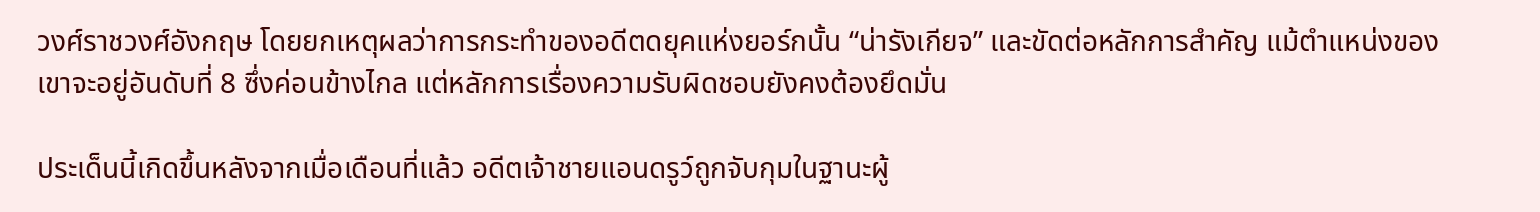วงศ์ราชวงศ์อังกฤษ โดยยกเหตุผลว่าการกระทำของอดีตดยุคแห่งยอร์กนั้น “น่ารังเกียจ” และขัดต่อหลักการสำคัญ แม้ตำแหน่งของเขาจะอยู่อันดับที่ 8 ซึ่งค่อนข้างไกล แต่หลักการเรื่องความรับผิดชอบยังคงต้องยึดมั่น

ประเด็นนี้เกิดขึ้นหลังจากเมื่อเดือนที่แล้ว อดีตเจ้าชายแอนดรูว์ถูกจับกุมในฐานะผู้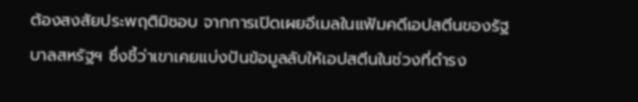ต้องสงสัยประพฤติมิชอบ จากการเปิดเผยอีเมลในแฟ้มคดีเอปสตีนของรัฐบาลสหรัฐฯ ซึ่งชี้ว่าเขาเคยแบ่งปันข้อมูลลับให้เอปสตีนในช่วงที่ดำรง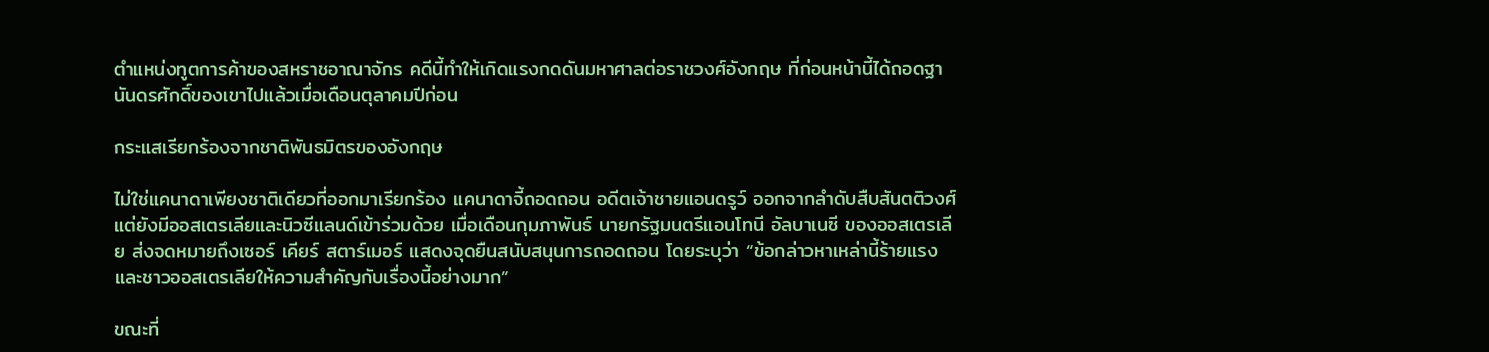ตำแหน่งทูตการค้าของสหราชอาณาจักร คดีนี้ทำให้เกิดแรงกดดันมหาศาลต่อราชวงศ์อังกฤษ ที่ก่อนหน้านี้ได้ถอดฐานันดรศักดิ์ของเขาไปแล้วเมื่อเดือนตุลาคมปีก่อน

กระแสเรียกร้องจากชาติพันธมิตรของอังกฤษ

ไม่ใช่แคนาดาเพียงชาติเดียวที่ออกมาเรียกร้อง แคนาดาจี้ถอดถอน อดีตเจ้าชายแอนดรูว์ ออกจากลำดับสืบสันตติวงศ์ แต่ยังมีออสเตรเลียและนิวซีแลนด์เข้าร่วมด้วย เมื่อเดือนกุมภาพันธ์ นายกรัฐมนตรีแอนโทนี อัลบาเนซี ของออสเตรเลีย ส่งจดหมายถึงเซอร์ เคียร์ สตาร์เมอร์ แสดงจุดยืนสนับสนุนการถอดถอน โดยระบุว่า “ข้อกล่าวหาเหล่านี้ร้ายแรง และชาวออสเตรเลียให้ความสำคัญกับเรื่องนี้อย่างมาก”

ขณะที่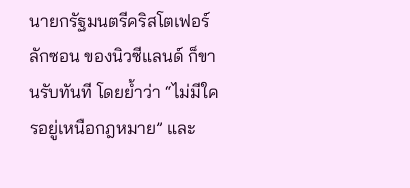นายกรัฐมนตรีคริสโตเฟอร์ ลักซอน ของนิวซีแลนด์ ก็ขานรับทันที โดยย้ำว่า “ไม่มีใครอยู่เหนือกฎหมาย” และ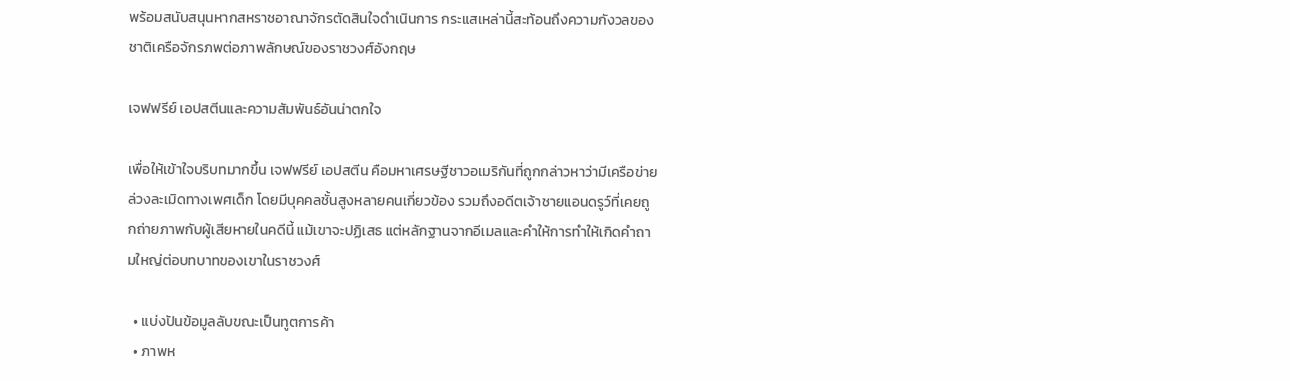พร้อมสนับสนุนหากสหราชอาณาจักรตัดสินใจดำเนินการ กระแสเหล่านี้สะท้อนถึงความกังวลของชาติเครือจักรภพต่อภาพลักษณ์ของราชวงศ์อังกฤษ

เจฟฟรีย์ เอปสตีนและความสัมพันธ์อันน่าตกใจ

เพื่อให้เข้าใจบริบทมากขึ้น เจฟฟรีย์ เอปสตีน คือมหาเศรษฐีชาวอเมริกันที่ถูกกล่าวหาว่ามีเครือข่ายล่วงละเมิดทางเพศเด็ก โดยมีบุคคลชั้นสูงหลายคนเกี่ยวข้อง รวมถึงอดีตเจ้าชายแอนดรูว์ที่เคยถูกถ่ายภาพกับผู้เสียหายในคดีนี้ แม้เขาจะปฏิเสธ แต่หลักฐานจากอีเมลและคำให้การทำให้เกิดคำถามใหญ่ต่อบทบาทของเขาในราชวงศ์

  • แบ่งปันข้อมูลลับขณะเป็นทูตการค้า
  • ภาพห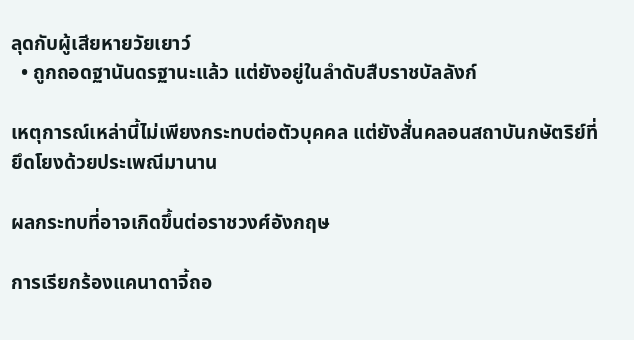ลุดกับผู้เสียหายวัยเยาว์
  • ถูกถอดฐานันดรฐานะแล้ว แต่ยังอยู่ในลำดับสืบราชบัลลังก์

เหตุการณ์เหล่านี้ไม่เพียงกระทบต่อตัวบุคคล แต่ยังสั่นคลอนสถาบันกษัตริย์ที่ยึดโยงด้วยประเพณีมานาน

ผลกระทบที่อาจเกิดขึ้นต่อราชวงศ์อังกฤษ

การเรียกร้องแคนาดาจี้ถอ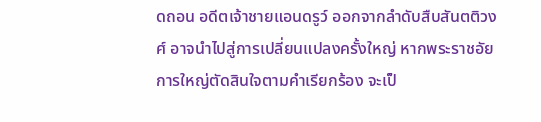ดถอน อดีตเจ้าชายแอนดรูว์ ออกจากลำดับสืบสันตติวงศ์ อาจนำไปสู่การเปลี่ยนแปลงครั้งใหญ่ หากพระราชอัยการใหญ่ตัดสินใจตามคำเรียกร้อง จะเป็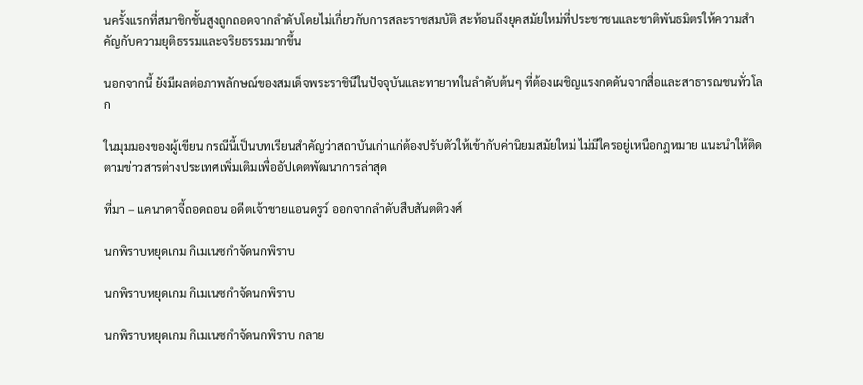นครั้งแรกที่สมาชิกชั้นสูงถูกถอดจากลำดับโดยไม่เกี่ยวกับการสละราชสมบัติ สะท้อนถึงยุคสมัยใหม่ที่ประชาชนและชาติพันธมิตรให้ความสำคัญกับความยุติธรรมและจริยธรรมมากขึ้น

นอกจากนี้ ยังมีผลต่อภาพลักษณ์ของสมเด็จพระราชินีในปัจจุบันและทายาทในลำดับต้นๆ ที่ต้องเผชิญแรงกดดันจากสื่อและสาธารณชนทั่วโลก

ในมุมมองของผู้เขียน กรณีนี้เป็นบทเรียนสำคัญว่าสถาบันเก่าแก่ต้องปรับตัวให้เข้ากับค่านิยมสมัยใหม่ ไม่มีใครอยู่เหนือกฎหมาย แนะนำให้ติดตามข่าวสารต่างประเทศเพิ่มเติมเพื่ออัปเดตพัฒนาการล่าสุด

ที่มา – แคนาดาจี้ถอดถอน อดีตเจ้าชายแอนดรูว์ ออกจากลำดับสืบสันตติวงศ์

นกพิราบหยุดเกม กิเมเนซกำจัดนกพิราบ

นกพิราบหยุดเกม กิเมเนซกำจัดนกพิราบ

นกพิราบหยุดเกม กิเมเนซกำจัดนกพิราบ กลาย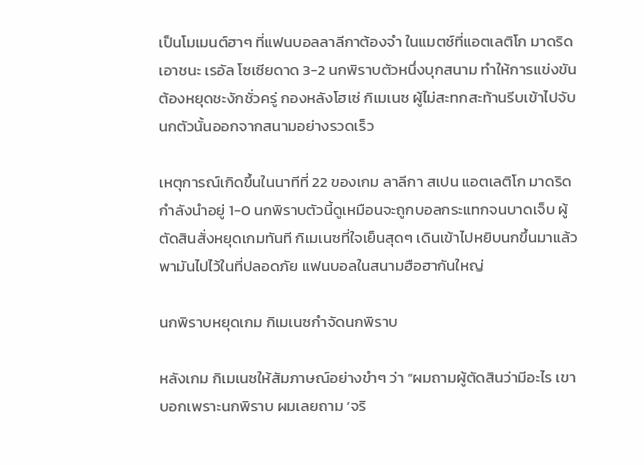เป็นโมเมนต์ฮาๆ ที่แฟนบอลลาลีกาต้องจำ ในแมตช์ที่แอตเลติโก มาดริด เอาชนะ เรอัล โซเซียดาด 3-2 นกพิราบตัวหนึ่งบุกสนาม ทำให้การแข่งขันต้องหยุดชะงักชั่วครู่ กองหลังโฮเซ่ กิเมเนซ ผู้ไม่สะทกสะท้านรีบเข้าไปจับนกตัวนั้นออกจากสนามอย่างรวดเร็ว

เหตุการณ์เกิดขึ้นในนาทีที่ 22 ของเกม ลาลีกา สเปน แอตเลติโก มาดริด กำลังนำอยู่ 1-0 นกพิราบตัวนี้ดูเหมือนจะถูกบอลกระแทกจนบาดเจ็บ ผู้ตัดสินสั่งหยุดเกมทันที กิเมเนซที่ใจเย็นสุดๆ เดินเข้าไปหยิบนกขึ้นมาแล้วพามันไปไว้ในที่ปลอดภัย แฟนบอลในสนามฮือฮากันใหญ่

นกพิราบหยุดเกม กิเมเนซกำจัดนกพิราบ

หลังเกม กิเมเนซให้สัมภาษณ์อย่างขำๆ ว่า “ผมถามผู้ตัดสินว่ามีอะไร เขาบอกเพราะนกพิราบ ผมเลยถาม ‘จริ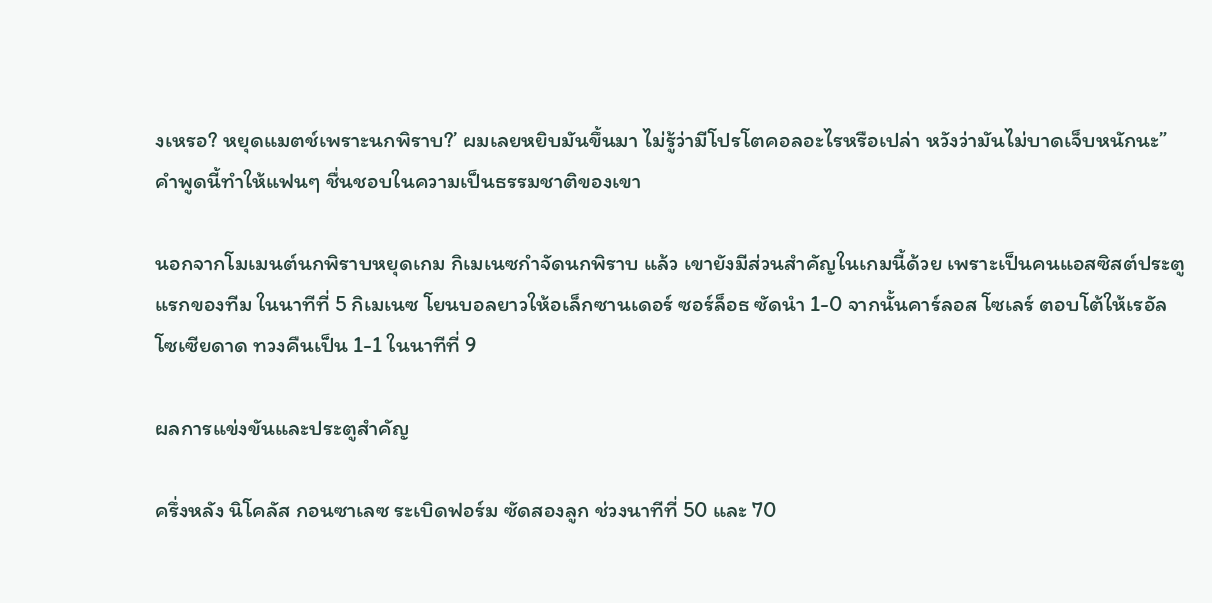งเหรอ? หยุดแมตช์เพราะนกพิราบ?’ ผมเลยหยิบมันขึ้นมา ไม่รู้ว่ามีโปรโตคอลอะไรหรือเปล่า หวังว่ามันไม่บาดเจ็บหนักนะ” คำพูดนี้ทำให้แฟนๆ ชื่นชอบในความเป็นธรรมชาติของเขา

นอกจากโมเมนต์นกพิราบหยุดเกม กิเมเนซกำจัดนกพิราบ แล้ว เขายังมีส่วนสำคัญในเกมนี้ด้วย เพราะเป็นคนแอสซิสต์ประตูแรกของทีม ในนาทีที่ 5 กิเมเนซ โยนบอลยาวให้อเล็กซานเดอร์ ซอร์ล็อธ ซัดนำ 1-0 จากนั้นคาร์ลอส โซเลร์ ตอบโต้ให้เรอัล โซเซียดาด ทวงคืนเป็น 1-1 ในนาทีที่ 9

ผลการแข่งขันและประตูสำคัญ

ครึ่งหลัง นิโคลัส กอนซาเลซ ระเบิดฟอร์ม ซัดสองลูก ช่วงนาทีที่ 50 และ 70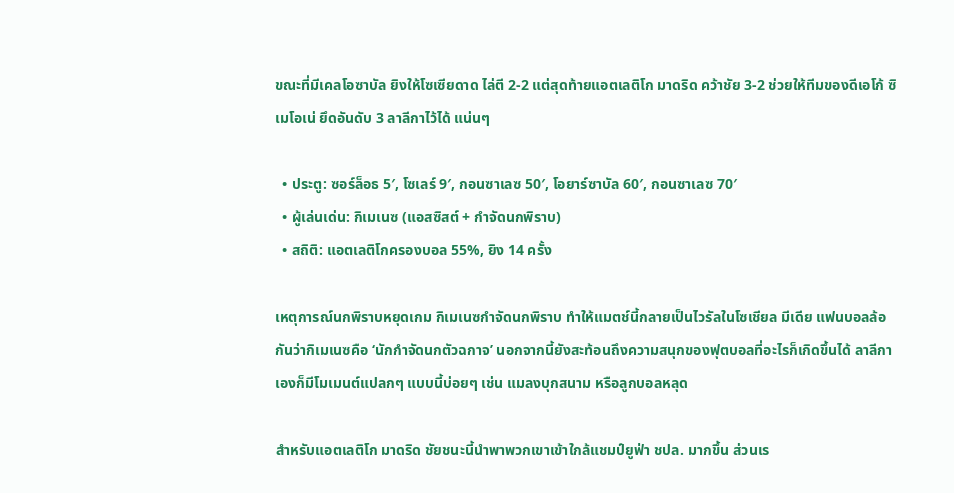ขณะที่มีเคลโอซาบัล ยิงให้โซเซียดาด ไล่ตี 2-2 แต่สุดท้ายแอตเลติโก มาดริด คว้าชัย 3-2 ช่วยให้ทีมของดีเอโก้ ซิเมโอเน่ ยึดอันดับ 3 ลาลีกาไว้ได้ แน่นๆ

  • ประตู: ซอร์ล็อธ 5′, โซเลร์ 9′, กอนซาเลซ 50′, โอยาร์ซาบัล 60′, กอนซาเลซ 70′
  • ผู้เล่นเด่น: กิเมเนซ (แอสซิสต์ + กำจัดนกพิราบ)
  • สถิติ: แอตเลติโกครองบอล 55%, ยิง 14 ครั้ง

เหตุการณ์นกพิราบหยุดเกม กิเมเนซกำจัดนกพิราบ ทำให้แมตช์นี้กลายเป็นไวรัลในโซเชียล มีเดีย แฟนบอลล้อกันว่ากิเมเนซคือ ‘นักกำจัดนกตัวฉกาจ’ นอกจากนี้ยังสะท้อนถึงความสนุกของฟุตบอลที่อะไรก็เกิดขึ้นได้ ลาลีกาเองก็มีโมเมนต์แปลกๆ แบบนี้บ่อยๆ เช่น แมลงบุกสนาม หรือลูกบอลหลุด

สำหรับแอตเลติโก มาดริด ชัยชนะนี้นำพาพวกเขาเข้าใกล้แชมป์ยูฟ่า ชปล. มากขึ้น ส่วนเร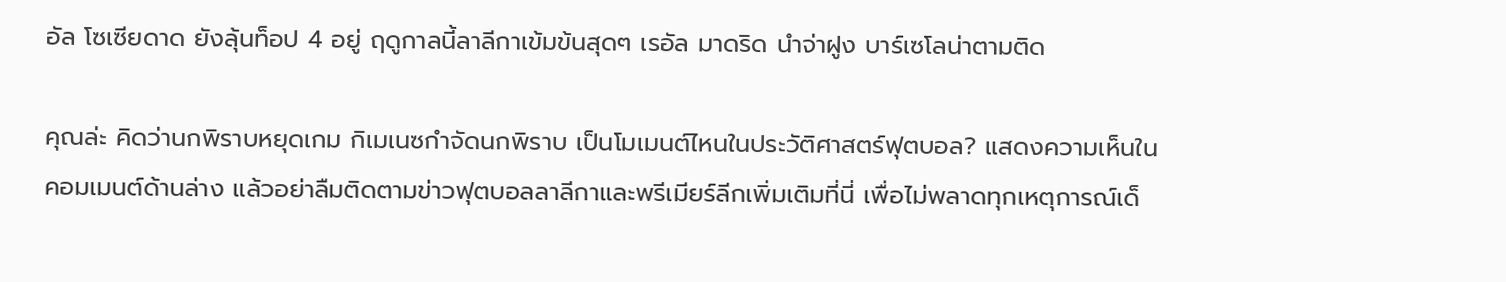อัล โซเซียดาด ยังลุ้นท็อป 4 อยู่ ฤดูกาลนี้ลาลีกาเข้มข้นสุดๆ เรอัล มาดริด นำจ่าฝูง บาร์เซโลน่าตามติด

คุณล่ะ คิดว่านกพิราบหยุดเกม กิเมเนซกำจัดนกพิราบ เป็นโมเมนต์ไหนในประวัติศาสตร์ฟุตบอล? แสดงความเห็นในคอมเมนต์ด้านล่าง แล้วอย่าลืมติดตามข่าวฟุตบอลลาลีกาและพรีเมียร์ลีกเพิ่มเติมที่นี่ เพื่อไม่พลาดทุกเหตุการณ์เด็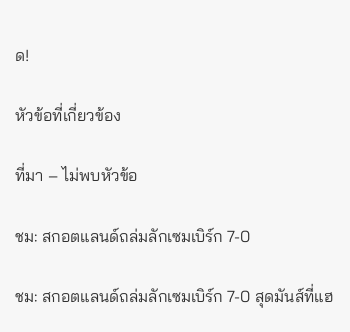ด!

หัวข้อที่เกี่ยวข้อง

ที่มา – ไม่พบหัวข้อ

ชม: สกอตแลนด์ถล่มลักเซมเบิร์ก 7-0

ชม: สกอตแลนด์ถล่มลักเซมเบิร์ก 7-0 สุดมันส์ที่แฮ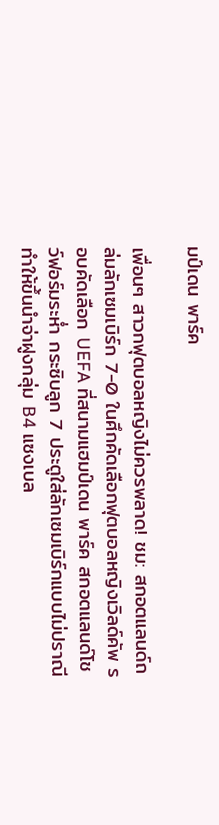มป์เดน พาร์ค

เพื่อนๆ สาวกฟุตบอลหญิงไม่ควรพลาด! ชม: สกอตแลนด์ถล่มลักเซมเบิร์ก 7-0 ในศึกคัดเลือกฟุตบอลหญิงเวิลด์คัพ รอบคัดเลือก UEFA ที่สนามแฮมป์เดน พาร์ค สกอตแลนด์โชว์ฟอร์มระห่ำ กระซิบลูก 7 ประตูใส่ลักเซมเบิร์กแบบไม่ปราณี ทำให้ขึ้นนำจ่าฝูงกลุ่ม B4 แซงเบล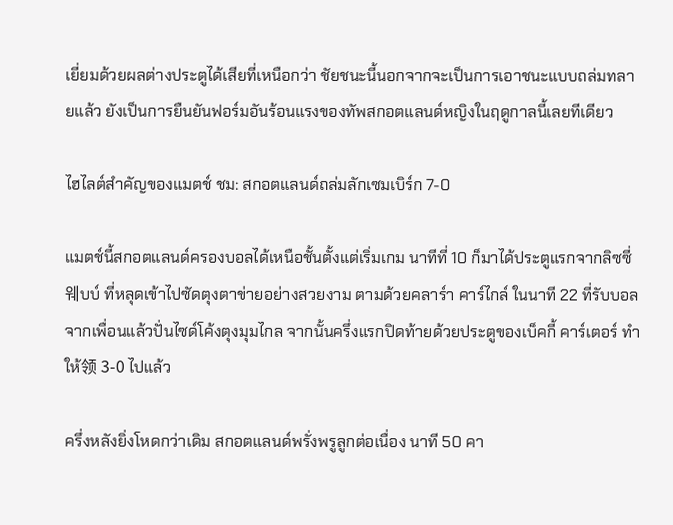เยี่ยมด้วยผลต่างประตูได้เสียที่เหนือกว่า ชัยชนะนี้นอกจากจะเป็นการเอาชนะแบบถล่มทลายแล้ว ยังเป็นการยืนยันฟอร์มอันร้อนแรงของทัพสกอตแลนด์หญิงในฤดูกาลนี้เลยทีเดียว

ไฮไลต์สำคัญของแมตช์ ชม: สกอตแลนด์ถล่มลักเซมเบิร์ก 7-0

แมตช์นี้สกอตแลนด์ครองบอลได้เหนือชั้นตั้งแต่เริ่มเกม นาทีที่ 10 ก็มาได้ประตูแรกจากลิซซี่ 웨บบ์ ที่หลุดเข้าไปซัดตุงตาข่ายอย่างสวยงาม ตามด้วยคลาร์า คาร์ไกล์ ในนาที 22 ที่รับบอลจากเพื่อนแล้วปั่นไซด์โค้งตุงมุมไกล จากนั้นครึ่งแรกปิดท้ายด้วยประตูของเบ็คกี้ คาร์เตอร์ ทำให้领 3-0 ไปแล้ว

ครึ่งหลังยิ่งโหดกว่าเดิม สกอตแลนด์พรั่งพรูลูกต่อเนื่อง นาที 50 คา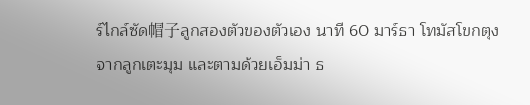ร์ไกล์ซัด帽子ลูกสองตัวของตัวเอง นาที 60 มาร์ธา โทมัสโขกตุงจากลูกเตะมุม และตามด้วยเอ็มม่า ธ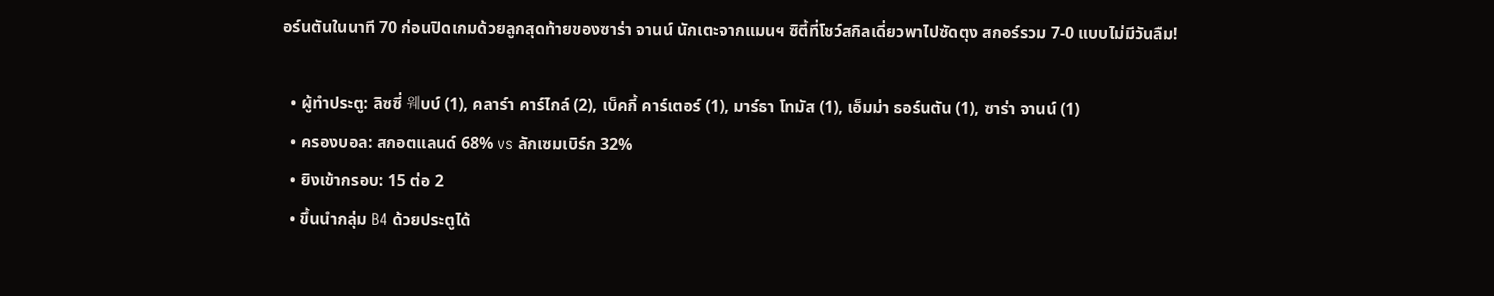อร์นตันในนาที 70 ก่อนปิดเกมด้วยลูกสุดท้ายของซาร่า จานน์ นักเตะจากแมนฯ ซิตี้ที่โชว์สกิลเดี่ยวพาไปซัดตุง สกอร์รวม 7-0 แบบไม่มีวันลืม!

  • ผู้ทำประตู: ลิซซี่ 웨บบ์ (1), คลาร์า คาร์ไกล์ (2), เบ็คกี้ คาร์เตอร์ (1), มาร์ธา โทมัส (1), เอ็มม่า ธอร์นตัน (1), ซาร่า จานน์ (1)
  • ครองบอล: สกอตแลนด์ 68% vs ลักเซมเบิร์ก 32%
  • ยิงเข้ากรอบ: 15 ต่อ 2
  • ขึ้นนำกลุ่ม B4 ด้วยประตูได้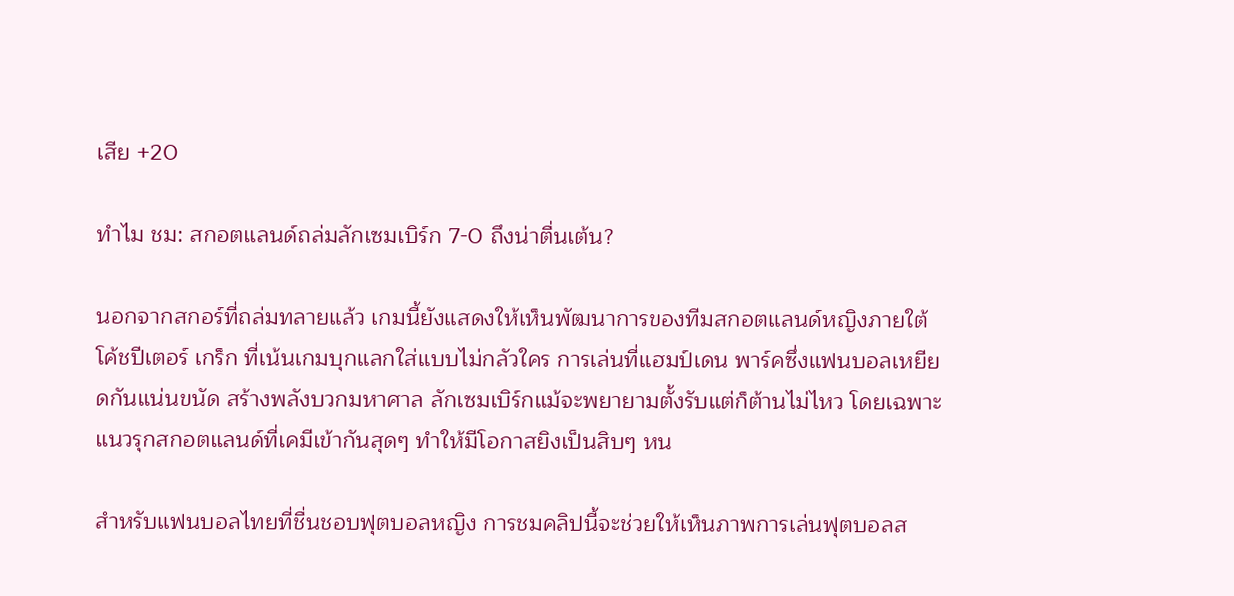เสีย +20

ทำไม ชม: สกอตแลนด์ถล่มลักเซมเบิร์ก 7-0 ถึงน่าตื่นเต้น?

นอกจากสกอร์ที่ถล่มทลายแล้ว เกมนี้ยังแสดงให้เห็นพัฒนาการของทีมสกอตแลนด์หญิงภายใต้โค้ชปีเตอร์ เกร็ก ที่เน้นเกมบุกแลกใส่แบบไม่กลัวใคร การเล่นที่แฮมป์เดน พาร์คซึ่งแฟนบอลเหยียดกันแน่นขนัด สร้างพลังบวกมหาศาล ลักเซมเบิร์กแม้จะพยายามตั้งรับแต่ก็ต้านไม่ไหว โดยเฉพาะแนวรุกสกอตแลนด์ที่เคมีเข้ากันสุดๆ ทำให้มีโอกาสยิงเป็นสิบๆ หน

สำหรับแฟนบอลไทยที่ชื่นชอบฟุตบอลหญิง การชมคลิปนี้จะช่วยให้เห็นภาพการเล่นฟุตบอลส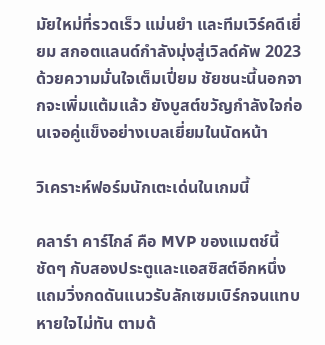มัยใหม่ที่รวดเร็ว แม่นยำ และทีมเวิร์คดีเยี่ยม สกอตแลนด์กำลังมุ่งสู่เวิลด์คัพ 2023 ด้วยความมั่นใจเต็มเปี่ยม ชัยชนะนี้นอกจากจะเพิ่มแต้มแล้ว ยังบูสต์ขวัญกำลังใจก่อนเจอคู่แข็งอย่างเบลเยี่ยมในนัดหน้า

วิเคราะห์ฟอร์มนักเตะเด่นในเกมนี้

คลาร์า คาร์ไกล์ คือ MVP ของแมตช์นี้ชัดๆ กับสองประตูและแอสซิสต์อีกหนึ่ง แถมวิ่งกดดันแนวรับลักเซมเบิร์กจนแทบหายใจไม่ทัน ตามด้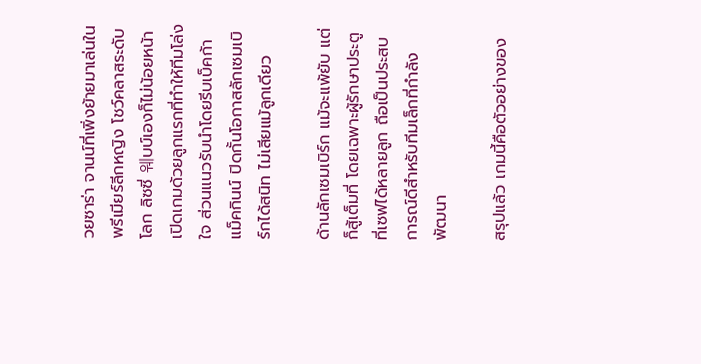วยซาร่า จานน์ที่เพิ่งย้ายมาเล่นในพรีเมียร์ลีกหญิง โชว์คลาสระดับโลก ลิซซี่ 웨บบ์เองก็ไม่น้อยหน้า เปิดเกมด้วยลูกแรกที่ทำให้ทีมโล่งใจ ส่วนแนวรับนำโดยรีบเบ็คก้า แม็คกินน์ ปิดกั้นโอกาสลักเซมเบิร์กได้สนิท ไม่เสียแม้ลูกเดียว

ด้านลักเซมเบิร์ก แม้จะแพ้ยับ แต่ก็สู้เต็มที่ โดยเฉพาะผู้รักษาประตูที่เซฟได้หลายลูก ถือเป็นประสบการณ์ดีสำหรับทีมเล็กที่กำลังพัฒนา

สรุปแล้ว เกมนี้คือตัวอย่างของ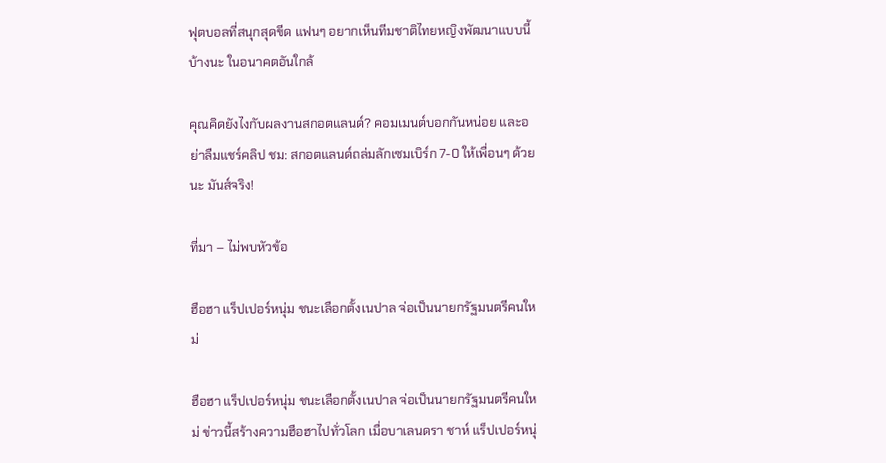ฟุตบอลที่สนุกสุดขีด แฟนๆ อยากเห็นทีมชาติไทยหญิงพัฒนาแบบนี้บ้างนะ ในอนาคตอันใกล้

คุณคิดยังไงกับผลงานสกอตแลนด์? คอมเมนต์บอกกันหน่อย และอย่าลืมแชร์คลิป ชม: สกอตแลนด์ถล่มลักเซมเบิร์ก 7-0 ให้เพื่อนๆ ด้วยนะ มันส์จริง!

ที่มา – ไม่พบหัวข้อ

ฮือฮา แร็ปเปอร์หนุ่ม ชนะเลือกตั้งเนปาล จ่อเป็นนายกรัฐมนตรีคนใหม่

ฮือฮา แร็ปเปอร์หนุ่ม ชนะเลือกตั้งเนปาล จ่อเป็นนายกรัฐมนตรีคนใหม่ ข่าวนี้สร้างความฮือฮาไปทั่วโลก เมื่อบาเลนดรา ชาห์ แร็ปเปอร์หนุ่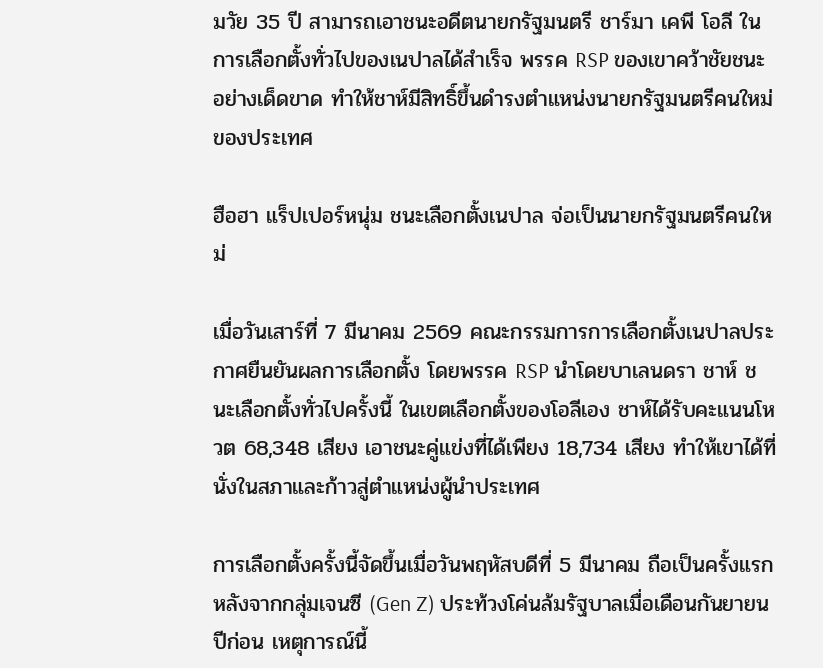มวัย 35 ปี สามารถเอาชนะอดีตนายกรัฐมนตรี ชาร์มา เคพี โอลี ในการเลือกตั้งทั่วไปของเนปาลได้สำเร็จ พรรค RSP ของเขาคว้าชัยชนะอย่างเด็ดขาด ทำให้ชาห์มีสิทธิ์ขึ้นดำรงตำแหน่งนายกรัฐมนตรีคนใหม่ของประเทศ

ฮือฮา แร็ปเปอร์หนุ่ม ชนะเลือกตั้งเนปาล จ่อเป็นนายกรัฐมนตรีคนใหม่

เมื่อวันเสาร์ที่ 7 มีนาคม 2569 คณะกรรมการการเลือกตั้งเนปาลประกาศยืนยันผลการเลือกตั้ง โดยพรรค RSP นำโดยบาเลนดรา ชาห์ ชนะเลือกตั้งทั่วไปครั้งนี้ ในเขตเลือกตั้งของโอลีเอง ชาห์ได้รับคะแนนโหวต 68,348 เสียง เอาชนะคู่แข่งที่ได้เพียง 18,734 เสียง ทำให้เขาได้ที่นั่งในสภาและก้าวสู่ตำแหน่งผู้นำประเทศ

การเลือกตั้งครั้งนี้จัดขึ้นเมื่อวันพฤหัสบดีที่ 5 มีนาคม ถือเป็นครั้งแรกหลังจากกลุ่มเจนซี (Gen Z) ประท้วงโค่นล้มรัฐบาลเมื่อเดือนกันยายนปีก่อน เหตุการณ์นี้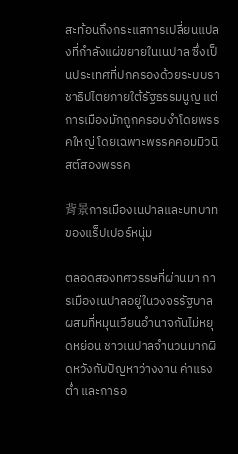สะท้อนถึงกระแสการเปลี่ยนแปลงที่กำลังแผ่ขยายในเนปาล ซึ่งเป็นประเทศที่ปกครองด้วยระบบราชาธิปไตยภายใต้รัฐธรรมนูญ แต่การเมืองมักถูกครอบงำโดยพรรคใหญ่ โดยเฉพาะพรรคคอมมิวนิสต์สองพรรค

背景การเมืองเนปาลและบทบาทของแร็ปเปอร์หนุ่ม

ตลอดสองทศวรรษที่ผ่านมา การเมืองเนปาลอยู่ในวงจรรัฐบาลผสมที่หมุนเวียนอำนาจกันไม่หยุดหย่อน ชาวเนปาลจำนวนมากผิดหวังกับปัญหาว่างงาน ค่าแรงต่ำ และการอ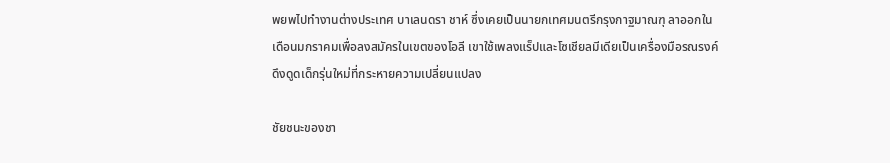พยพไปทำงานต่างประเทศ บาเลนดรา ชาห์ ซึ่งเคยเป็นนายกเทศมนตรีกรุงกาฐมาณฑุ ลาออกในเดือนมกราคมเพื่อลงสมัครในเขตของโอลี เขาใช้เพลงแร็ปและโซเชียลมีเดียเป็นเครื่องมือรณรงค์ ดึงดูดเด็กรุ่นใหม่ที่กระหายความเปลี่ยนแปลง

ชัยชนะของชา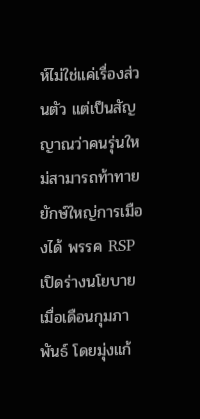ห์ไม่ใช่แค่เรื่องส่วนตัว แต่เป็นสัญญาณว่าคนรุ่นใหม่สามารถท้าทายยักษ์ใหญ่การเมืองได้ พรรค RSP เปิดร่างนโยบายเมื่อเดือนกุมภาพันธ์ โดยมุ่งแก้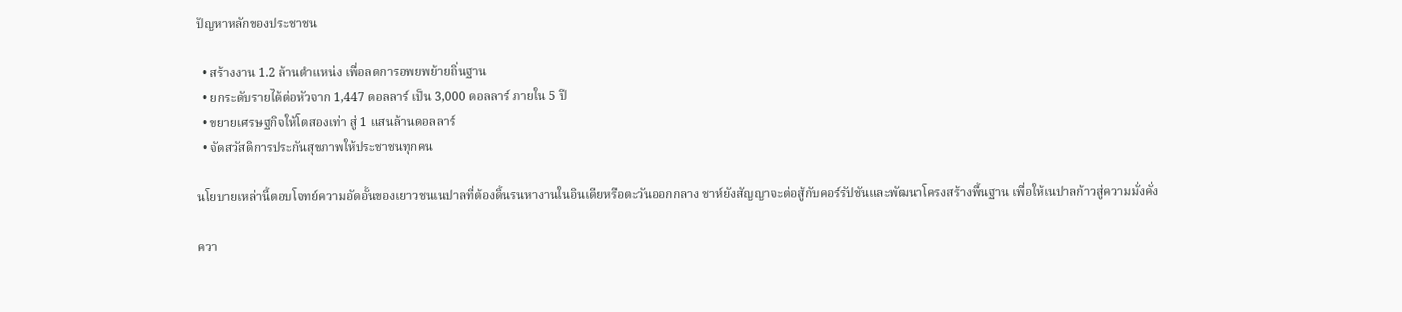ปัญหาหลักของประชาชน

  • สร้างงาน 1.2 ล้านตำแหน่ง เพื่อลดการอพยพย้ายถิ่นฐาน
  • ยกระดับรายได้ต่อหัวจาก 1,447 ดอลลาร์ เป็น 3,000 ดอลลาร์ ภายใน 5 ปี
  • ขยายเศรษฐกิจให้โตสองเท่า สู่ 1 แสนล้านดอลลาร์
  • จัดสวัสดิการประกันสุขภาพให้ประชาชนทุกคน

นโยบายเหล่านี้ตอบโจทย์ความอัดอั้นของเยาวชนเนปาลที่ต้องดิ้นรนหางานในอินเดียหรือตะวันออกกลาง ชาห์ยังสัญญาจะต่อสู้กับคอร์รัปชันและพัฒนาโครงสร้างพื้นฐาน เพื่อให้เนปาลก้าวสู่ความมั่งคั่ง

ควา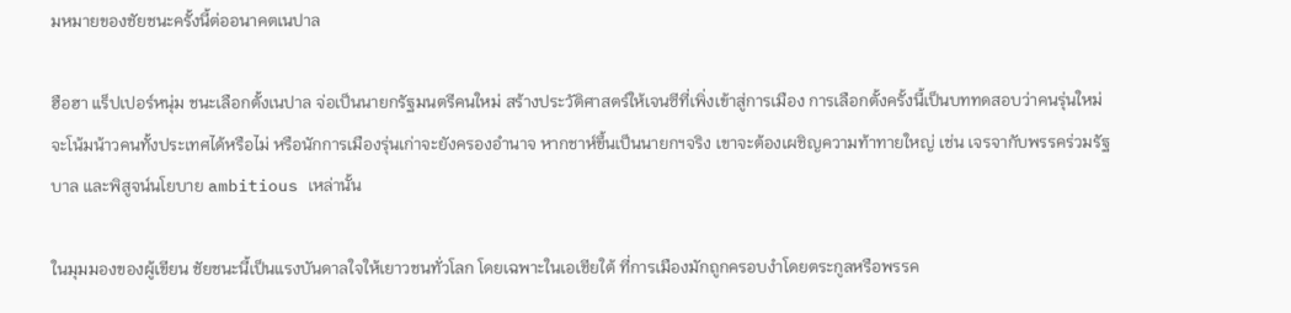มหมายของชัยชนะครั้งนี้ต่ออนาคตเนปาล

ฮือฮา แร็ปเปอร์หนุ่ม ชนะเลือกตั้งเนปาล จ่อเป็นนายกรัฐมนตรีคนใหม่ สร้างประวัติศาสตร์ให้เจนซีที่เพิ่งเข้าสู่การเมือง การเลือกตั้งครั้งนี้เป็นบททดสอบว่าคนรุ่นใหม่จะโน้มน้าวคนทั้งประเทศได้หรือไม่ หรือนักการเมืองรุ่นเก่าจะยังครองอำนาจ หากชาห์ขึ้นเป็นนายกฯจริง เขาจะต้องเผชิญความท้าทายใหญ่ เช่น เจรจากับพรรคร่วมรัฐบาล และพิสูจน์นโยบาย ambitious เหล่านั้น

ในมุมมองของผู้เขียน ชัยชนะนี้เป็นแรงบันดาลใจให้เยาวชนทั่วโลก โดยเฉพาะในเอเชียใต้ ที่การเมืองมักถูกครอบงำโดยตระกูลหรือพรรค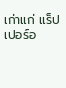เก่าแก่ แร็ปเปอร์อ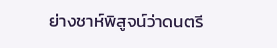ย่างชาห์พิสูจน์ว่าดนตรี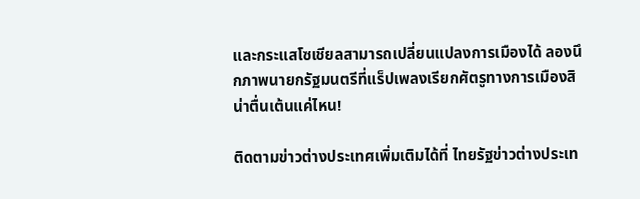และกระแสโซเชียลสามารถเปลี่ยนแปลงการเมืองได้ ลองนึกภาพนายกรัฐมนตรีที่แร็ปเพลงเรียกศัตรูทางการเมืองสิ น่าตื่นเต้นแค่ไหน!

ติดตามข่าวต่างประเทศเพิ่มเติมได้ที่ ไทยรัฐข่าวต่างประเท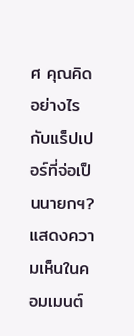ศ คุณคิดอย่างไรกับแร็ปเปอร์ที่จ่อเป็นนายกฯ? แสดงความเห็นในคอมเมนต์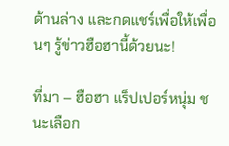ด้านล่าง และกดแชร์เพื่อให้เพื่อนๆ รู้ข่าวฮือฮานี้ด้วยนะ!

ที่มา – ฮือฮา แร็ปเปอร์หนุ่ม ชนะเลือก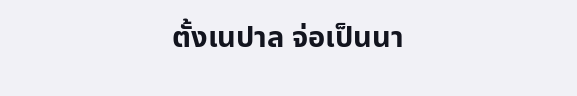ตั้งเนปาล จ่อเป็นนา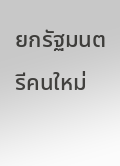ยกรัฐมนตรีคนใหม่